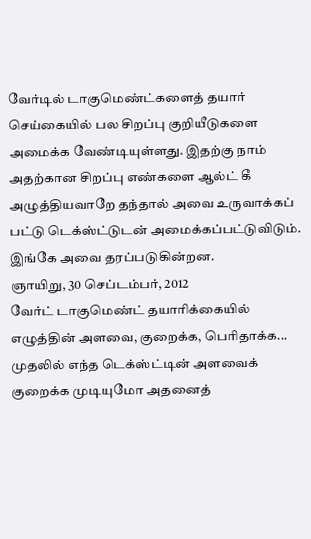வேர்டில் டாகுமெண்ட்களைத் தயார் செய்கையில் பல சிறப்பு குறியீடுகளை அமைக்க வேண்டியுள்ளது. இதற்கு நாம் அதற்கான சிறப்பு எண்களை ஆல்ட் கீ அழுத்தியவாறே தந்தால் அவை உருவாக்கப் பட்டு டெக்ஸ்ட்டுடன் அமைக்கப்பட்டுவிடும். இங்கே அவை தரப்படுகின்றன.
ஞாயிறு, 30 செப்டம்பர், 2012
வேர்ட் டாகுமெண்ட் தயாரிக்கையில் எழுத்தின் அளவை, குறைக்க, பெரிதாக்க...
முதலில் எந்த டெக்ஸ்ட்டின் அளவைக் குறைக்க முடியுமோ அதனைத்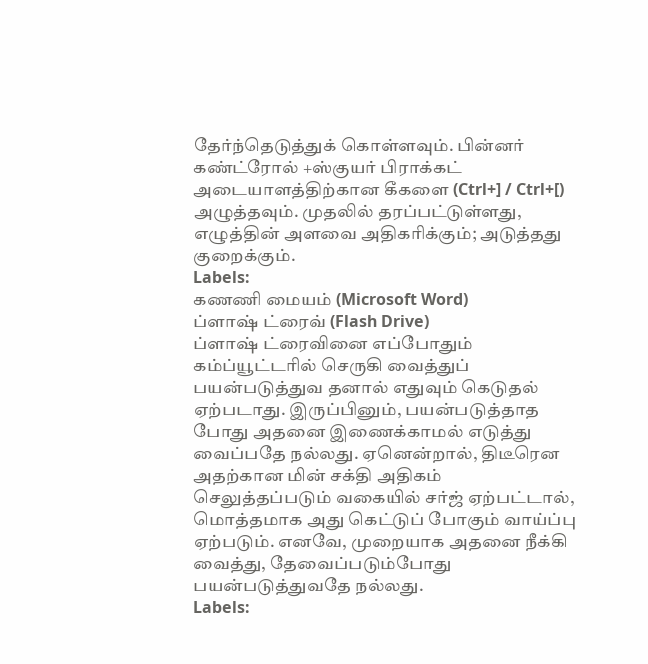தேர்ந்தெடுத்துக் கொள்ளவும். பின்னர் கண்ட்ரோல் +ஸ்குயர் பிராக்கட் அடையாளத்திற்கான கீகளை (Ctrl+] / Ctrl+[) அழுத்தவும். முதலில் தரப்பட்டுள்ளது, எழுத்தின் அளவை அதிகரிக்கும்; அடுத்தது குறைக்கும்.
Labels:
கணணி மையம் (Microsoft Word)
ப்ளாஷ் ட்ரைவ் (Flash Drive)
ப்ளாஷ் ட்ரைவினை எப்போதும் கம்ப்யூட்டரில் செருகி வைத்துப் பயன்படுத்துவ தனால் எதுவும் கெடுதல் ஏற்படாது. இருப்பினும், பயன்படுத்தாத போது அதனை இணைக்காமல் எடுத்து வைப்பதே நல்லது. ஏனென்றால், திடீரென அதற்கான மின் சக்தி அதிகம் செலுத்தப்படும் வகையில் சர்ஜ் ஏற்பட்டால், மொத்தமாக அது கெட்டுப் போகும் வாய்ப்பு ஏற்படும். எனவே, முறையாக அதனை நீக்கி வைத்து, தேவைப்படும்போது பயன்படுத்துவதே நல்லது.
Labels: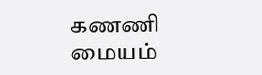கணணி மையம்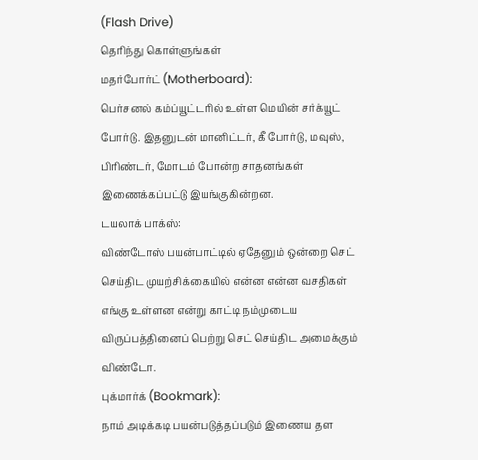(Flash Drive)
தெரிந்து கொள்ளுங்கள்
மதர்போர்ட் (Motherboard):
பெர்சனல் கம்ப்யூட்டரில் உள்ள மெயின் சர்க்யூட் போர்டு. இதனுடன் மானிட்டர், கீ போர்டு, மவுஸ், பிரிண்டர், மோடம் போன்ற சாதனங்கள் இணைக்கப்பட்டு இயங்குகின்றன.
டயலாக் பாக்ஸ்:
விண்டோஸ் பயன்பாட்டில் ஏதேனும் ஒன்றை செட் செய்திட முயற்சிக்கையில் என்ன என்ன வசதிகள் எங்கு உள்ளன என்று காட்டி நம்முடைய விருப்பத்தினைப் பெற்று செட் செய்திட அமைக்கும் விண்டோ.
புக்மார்க் (Bookmark):
நாம் அடிக்கடி பயன்படுத்தப்படும் இணைய தள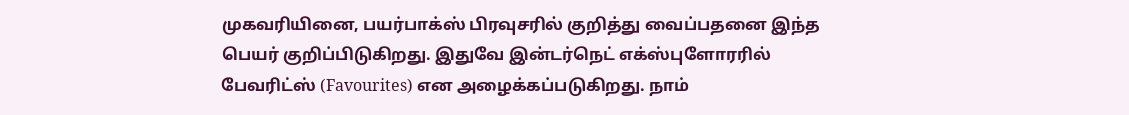முகவரியினை, பயர்பாக்ஸ் பிரவுசரில் குறித்து வைப்பதனை இந்த பெயர் குறிப்பிடுகிறது. இதுவே இன்டர்நெட் எக்ஸ்புளோரரில் பேவரிட்ஸ் (Favourites) என அழைக்கப்படுகிறது. நாம்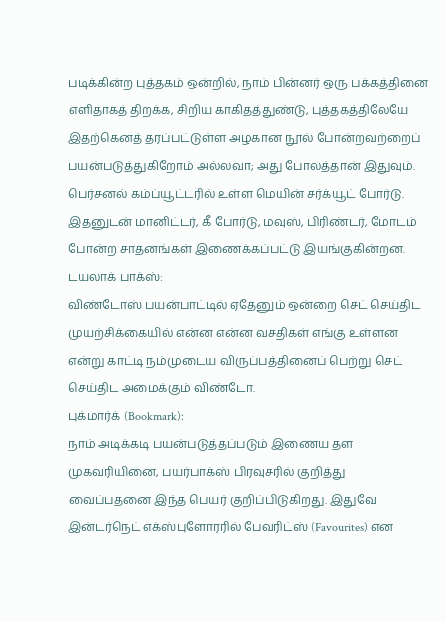படிக்கின்ற புத்தகம் ஒன்றில், நாம் பின்னர் ஒரு பக்கத்தினை எளிதாகத் திறக்க, சிறிய காகிதத்துண்டு, புத்தகத்திலேயே இதற்கெனத் தரப்பட்டுள்ள அழகான நூல் போன்றவற்றைப் பயன்படுத்துகிறோம் அல்லவா; அது போலத்தான் இதுவும்.
பெர்சனல் கம்ப்யூட்டரில் உள்ள மெயின் சர்க்யூட் போர்டு. இதனுடன் மானிட்டர், கீ போர்டு, மவுஸ், பிரிண்டர், மோடம் போன்ற சாதனங்கள் இணைக்கப்பட்டு இயங்குகின்றன.
டயலாக் பாக்ஸ்:
விண்டோஸ் பயன்பாட்டில் ஏதேனும் ஒன்றை செட் செய்திட முயற்சிக்கையில் என்ன என்ன வசதிகள் எங்கு உள்ளன என்று காட்டி நம்முடைய விருப்பத்தினைப் பெற்று செட் செய்திட அமைக்கும் விண்டோ.
புக்மார்க் (Bookmark):
நாம் அடிக்கடி பயன்படுத்தப்படும் இணைய தள முகவரியினை, பயர்பாக்ஸ் பிரவுசரில் குறித்து வைப்பதனை இந்த பெயர் குறிப்பிடுகிறது. இதுவே இன்டர்நெட் எக்ஸ்புளோரரில் பேவரிட்ஸ் (Favourites) என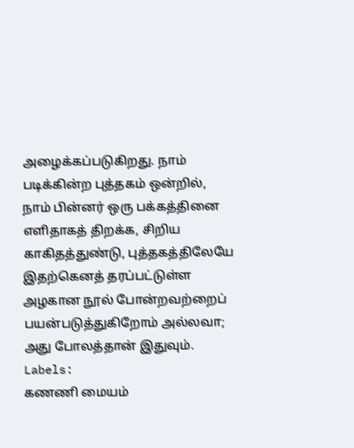அழைக்கப்படுகிறது. நாம் படிக்கின்ற புத்தகம் ஒன்றில், நாம் பின்னர் ஒரு பக்கத்தினை எளிதாகத் திறக்க, சிறிய காகிதத்துண்டு, புத்தகத்திலேயே இதற்கெனத் தரப்பட்டுள்ள அழகான நூல் போன்றவற்றைப் பயன்படுத்துகிறோம் அல்லவா; அது போலத்தான் இதுவும்.
Labels:
கணணி மையம்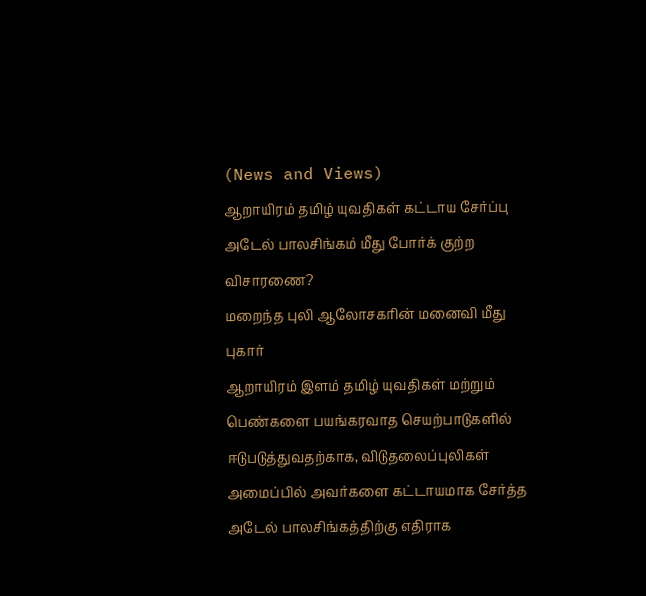(News and Views)
ஆறாயிரம் தமிழ் யுவதிகள் கட்டாய சேர்ப்பு
அடேல் பாலசிங்கம் மீது போர்க் குற்ற விசாரணை?
மறைந்த புலி ஆலோசகரின் மனைவி மீது புகார்
ஆறாயிரம் இளம் தமிழ் யுவதிகள் மற்றும் பெண்களை பயங்கரவாத செயற்பாடுகளில் ஈடுபடுத்துவதற்காக, விடுதலைப்புலிகள் அமைப்பில் அவர்களை கட்டாயமாக சேர்த்த அடேல் பாலசிங்கத்திற்கு எதிராக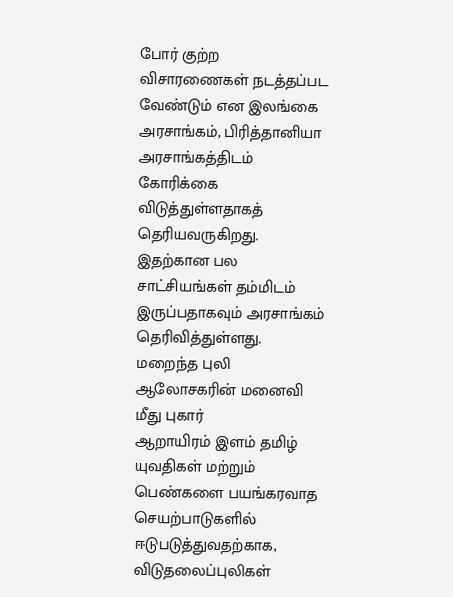போர் குற்ற விசாரணைகள் நடத்தப்பட வேண்டும் என இலங்கை அரசாங்கம், பிரித்தானியா அரசாங்கத்திடம் கோரிக்கை விடுத்துள்ளதாகத் தெரியவருகிறது. இதற்கான பல சாட்சியங்கள் தம்மிடம் இருப்பதாகவும் அரசாங்கம் தெரிவித்துள்ளது.
மறைந்த புலி ஆலோசகரின் மனைவி மீது புகார்
ஆறாயிரம் இளம் தமிழ் யுவதிகள் மற்றும் பெண்களை பயங்கரவாத செயற்பாடுகளில் ஈடுபடுத்துவதற்காக, விடுதலைப்புலிகள்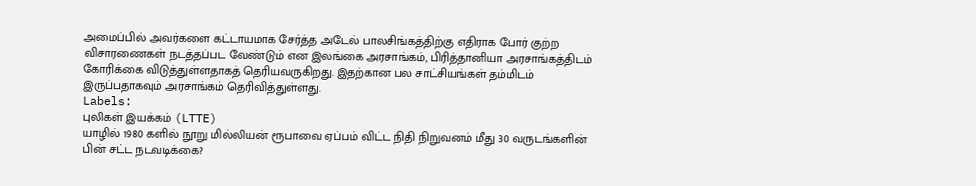அமைப்பில் அவர்களை கட்டாயமாக சேர்த்த அடேல் பாலசிங்கத்திற்கு எதிராக போர் குற்ற விசாரணைகள் நடத்தப்பட வேண்டும் என இலங்கை அரசாங்கம், பிரித்தானியா அரசாங்கத்திடம் கோரிக்கை விடுத்துள்ளதாகத் தெரியவருகிறது. இதற்கான பல சாட்சியங்கள் தம்மிடம் இருப்பதாகவும் அரசாங்கம் தெரிவித்துள்ளது.
Labels:
புலிகள் இயக்கம் (LTTE)
யாழில் 1980 களில் நூறு மில்லியன் ரூபாவை ஏப்பம் விட்ட நிதி நிறுவனம் மீது 30 வருடங்களின் பின் சட்ட நடவடிக்கை?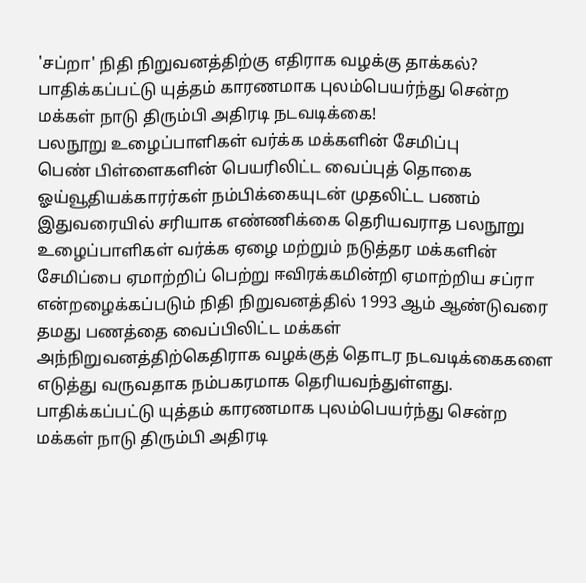'சப்றா' நிதி நிறுவனத்திற்கு எதிராக வழக்கு தாக்கல்?
பாதிக்கப்பட்டு யுத்தம் காரணமாக புலம்பெயர்ந்து சென்ற மக்கள் நாடு திரும்பி அதிரடி நடவடிக்கை!
பலநூறு உழைப்பாளிகள் வர்க்க மக்களின் சேமிப்பு
பெண் பிள்ளைகளின் பெயரிலிட்ட வைப்புத் தொகை
ஓய்வூதியக்காரர்கள் நம்பிக்கையுடன் முதலிட்ட பணம்
இதுவரையில் சரியாக எண்ணிக்கை தெரியவராத பலநூறு உழைப்பாளிகள் வர்க்க ஏழை மற்றும் நடுத்தர மக்களின் சேமிப்பை ஏமாற்றிப் பெற்று ஈவிரக்கமின்றி ஏமாற்றிய சப்ரா என்றழைக்கப்படும் நிதி நிறுவனத்தில் 1993 ஆம் ஆண்டுவரை தமது பணத்தை வைப்பிலிட்ட மக்கள் அந்நிறுவனத்திற்கெதிராக வழக்குத் தொடர நடவடிக்கைகளை எடுத்து வருவதாக நம்பகரமாக தெரியவந்துள்ளது.
பாதிக்கப்பட்டு யுத்தம் காரணமாக புலம்பெயர்ந்து சென்ற மக்கள் நாடு திரும்பி அதிரடி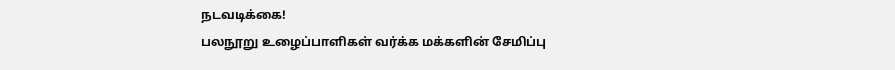நடவடிக்கை!
பலநூறு உழைப்பாளிகள் வர்க்க மக்களின் சேமிப்பு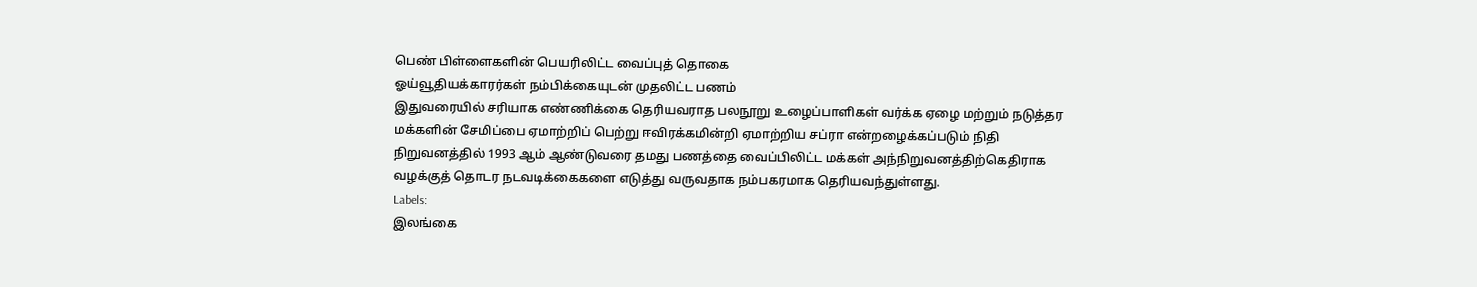பெண் பிள்ளைகளின் பெயரிலிட்ட வைப்புத் தொகை
ஓய்வூதியக்காரர்கள் நம்பிக்கையுடன் முதலிட்ட பணம்
இதுவரையில் சரியாக எண்ணிக்கை தெரியவராத பலநூறு உழைப்பாளிகள் வர்க்க ஏழை மற்றும் நடுத்தர மக்களின் சேமிப்பை ஏமாற்றிப் பெற்று ஈவிரக்கமின்றி ஏமாற்றிய சப்ரா என்றழைக்கப்படும் நிதி நிறுவனத்தில் 1993 ஆம் ஆண்டுவரை தமது பணத்தை வைப்பிலிட்ட மக்கள் அந்நிறுவனத்திற்கெதிராக வழக்குத் தொடர நடவடிக்கைகளை எடுத்து வருவதாக நம்பகரமாக தெரியவந்துள்ளது.
Labels:
இலங்கை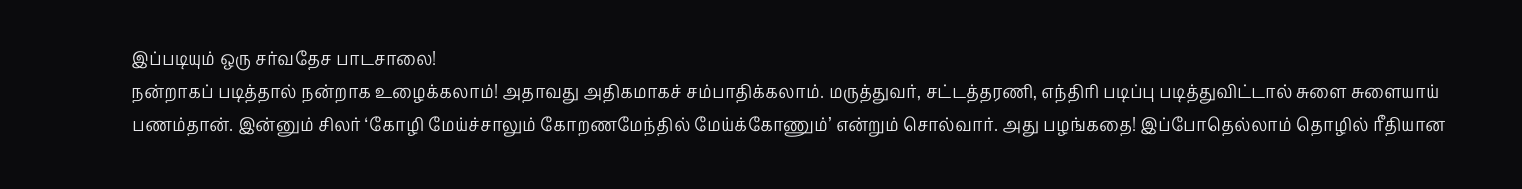இப்படியும் ஒரு சர்வதேச பாடசாலை!
நன்றாகப் படித்தால் நன்றாக உழைக்கலாம்! அதாவது அதிகமாகச் சம்பாதிக்கலாம். மருத்துவர், சட்டத்தரணி, எந்திரி படிப்பு படித்துவிட்டால் சுளை சுளையாய் பணம்தான். இன்னும் சிலர் ‘கோழி மேய்ச்சாலும் கோறணமேந்தில் மேய்க்கோணும்’ என்றும் சொல்வார். அது பழங்கதை! இப்போதெல்லாம் தொழில் ரீதியான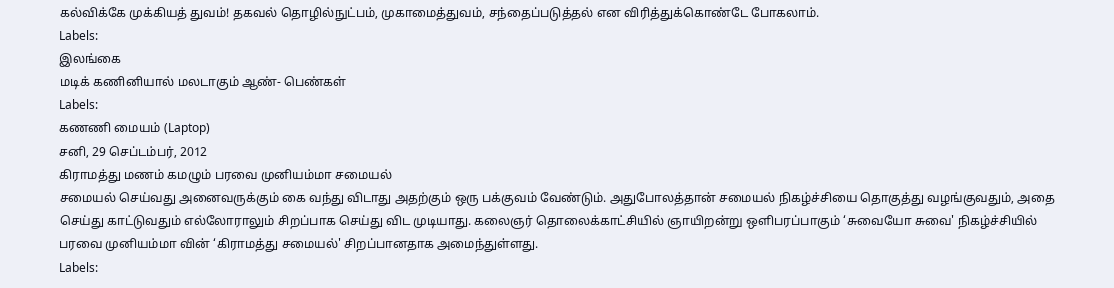கல்விக்கே முக்கியத் துவம்! தகவல் தொழில்நுட்பம், முகாமைத்துவம், சந்தைப்படுத்தல் என விரித்துக்கொண்டே போகலாம்.
Labels:
இலங்கை
மடிக் கணினியால் மலடாகும் ஆண்- பெண்கள்
Labels:
கணணி மையம் (Laptop)
சனி, 29 செப்டம்பர், 2012
கிராமத்து மணம் கமழும் பரவை முனியம்மா சமையல்
சமையல் செய்வது அனைவருக்கும் கை வந்து விடாது அதற்கும் ஒரு பக்குவம் வேண்டும். அதுபோலத்தான் சமையல் நிகழ்ச்சியை தொகுத்து வழங்குவதும், அதை செய்து காட்டுவதும் எல்லோராலும் சிறப்பாக செய்து விட முடியாது. கலைஞர் தொலைக்காட்சியில் ஞாயிறன்று ஒளிபரப்பாகும் ‘சுவையோ சுவை' நிகழ்ச்சியில் பரவை முனியம்மா வின் ‘கிராமத்து சமையல்' சிறப்பானதாக அமைந்துள்ளது.
Labels: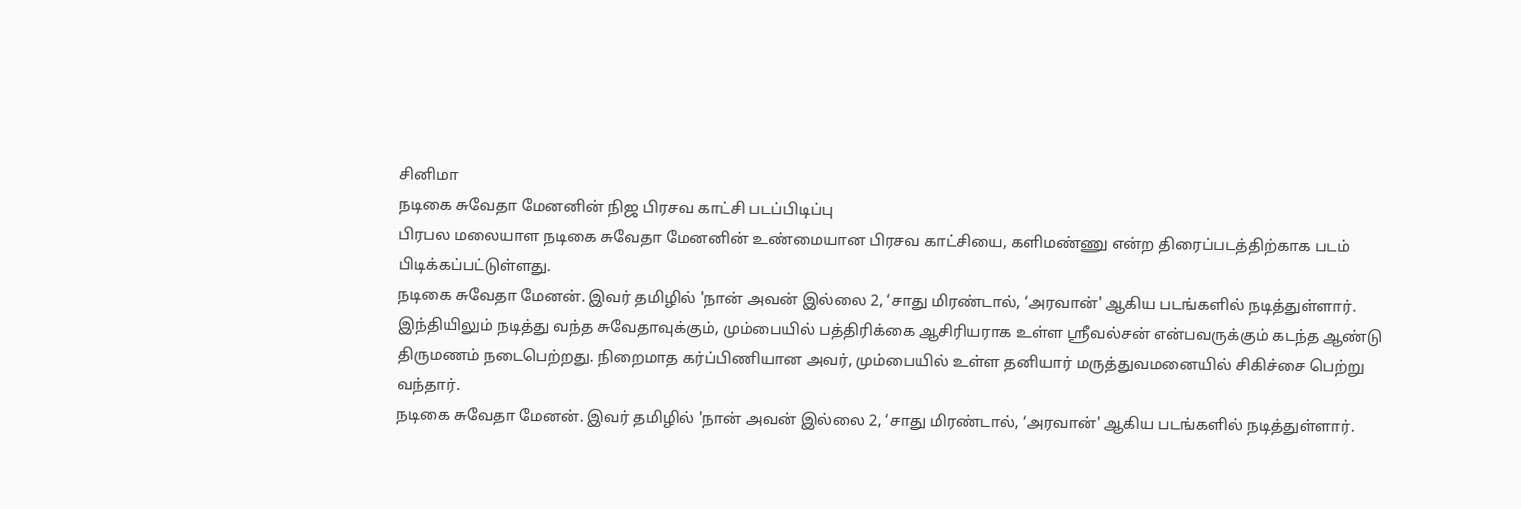சினிமா
நடிகை சுவேதா மேனனின் நிஜ பிரசவ காட்சி படப்பிடிப்பு
பிரபல மலையாள நடிகை சுவேதா மேனனின் உண்மையான பிரசவ காட்சியை, களிமண்ணு என்ற திரைப்படத்திற்காக படம் பிடிக்கப்பட்டுள்ளது.
நடிகை சுவேதா மேனன். இவர் தமிழில் 'நான் அவன் இல்லை 2, ‘சாது மிரண்டால், ‘அரவான்' ஆகிய படங்களில் நடித்துள்ளார். இந்தியிலும் நடித்து வந்த சுவேதாவுக்கும், மும்பையில் பத்திரிக்கை ஆசிரியராக உள்ள ஸ்ரீவல்சன் என்பவருக்கும் கடந்த ஆண்டு திருமணம் நடைபெற்றது. நிறைமாத கர்ப்பிணியான அவர், மும்பையில் உள்ள தனியார் மருத்துவமனையில் சிகிச்சை பெற்று வந்தார்.
நடிகை சுவேதா மேனன். இவர் தமிழில் 'நான் அவன் இல்லை 2, ‘சாது மிரண்டால், ‘அரவான்' ஆகிய படங்களில் நடித்துள்ளார்.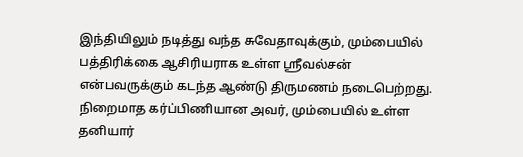இந்தியிலும் நடித்து வந்த சுவேதாவுக்கும், மும்பையில் பத்திரிக்கை ஆசிரியராக உள்ள ஸ்ரீவல்சன் என்பவருக்கும் கடந்த ஆண்டு திருமணம் நடைபெற்றது. நிறைமாத கர்ப்பிணியான அவர், மும்பையில் உள்ள தனியார்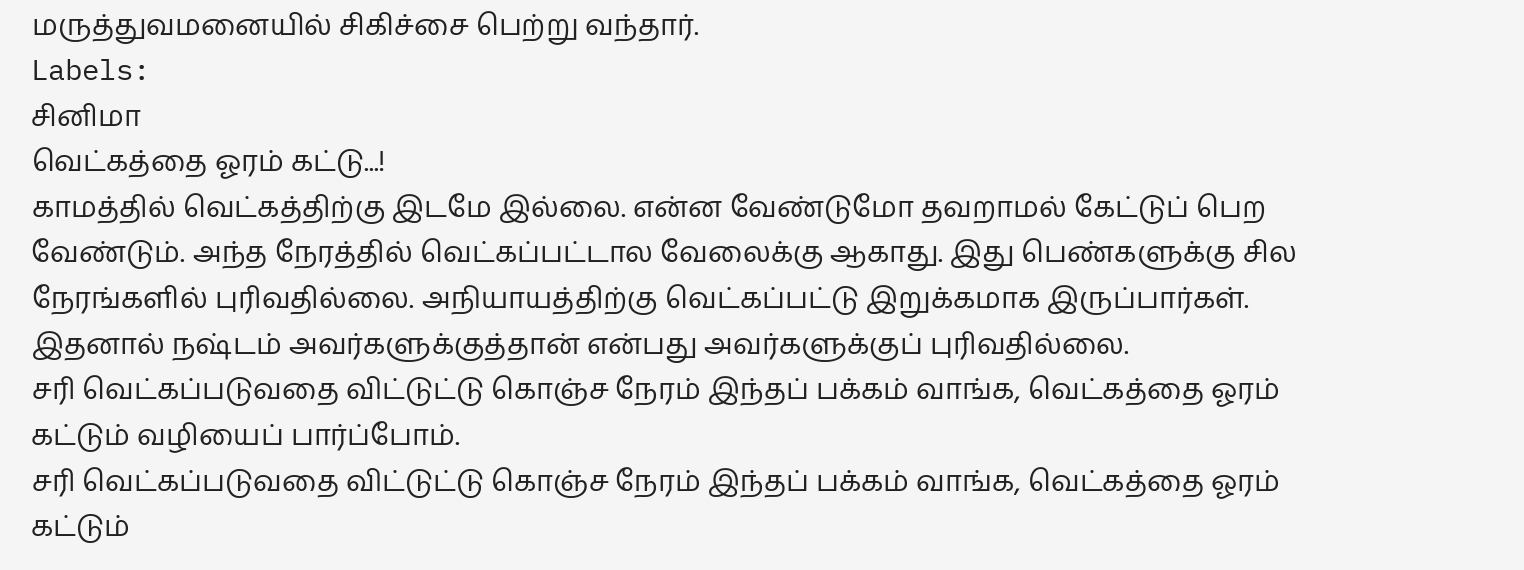மருத்துவமனையில் சிகிச்சை பெற்று வந்தார்.
Labels:
சினிமா
வெட்கத்தை ஓரம் கட்டு...!
காமத்தில் வெட்கத்திற்கு இடமே இல்லை. என்ன வேண்டுமோ தவறாமல் கேட்டுப் பெற வேண்டும். அந்த நேரத்தில் வெட்கப்பட்டால வேலைக்கு ஆகாது. இது பெண்களுக்கு சில நேரங்களில் புரிவதில்லை. அநியாயத்திற்கு வெட்கப்பட்டு இறுக்கமாக இருப்பார்கள். இதனால் நஷ்டம் அவர்களுக்குத்தான் என்பது அவர்களுக்குப் புரிவதில்லை.
சரி வெட்கப்படுவதை விட்டுட்டு கொஞ்ச நேரம் இந்தப் பக்கம் வாங்க, வெட்கத்தை ஓரம் கட்டும் வழியைப் பார்ப்போம்.
சரி வெட்கப்படுவதை விட்டுட்டு கொஞ்ச நேரம் இந்தப் பக்கம் வாங்க, வெட்கத்தை ஓரம் கட்டும்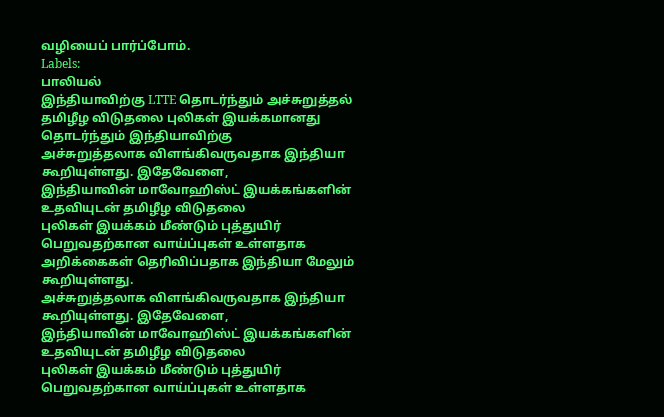வழியைப் பார்ப்போம்.
Labels:
பாலியல்
இந்தியாவிற்கு LTTE தொடர்ந்தும் அச்சுறுத்தல்
தமிழீழ விடுதலை புலிகள் இயக்கமானது தொடர்ந்தும் இந்தியாவிற்கு
அச்சுறுத்தலாக விளங்கிவருவதாக இந்தியா கூறியுள்ளது. இதேவேளை,
இந்தியாவின் மாவோஹிஸ்ட் இயக்கங்களின் உதவியுடன் தமிழீழ விடுதலை
புலிகள் இயக்கம் மீண்டும் புத்துயிர் பெறுவதற்கான வாய்ப்புகள் உள்ளதாக
அறிக்கைகள் தெரிவிப்பதாக இந்தியா மேலும் கூறியுள்ளது.
அச்சுறுத்தலாக விளங்கிவருவதாக இந்தியா கூறியுள்ளது. இதேவேளை,
இந்தியாவின் மாவோஹிஸ்ட் இயக்கங்களின் உதவியுடன் தமிழீழ விடுதலை
புலிகள் இயக்கம் மீண்டும் புத்துயிர் பெறுவதற்கான வாய்ப்புகள் உள்ளதாக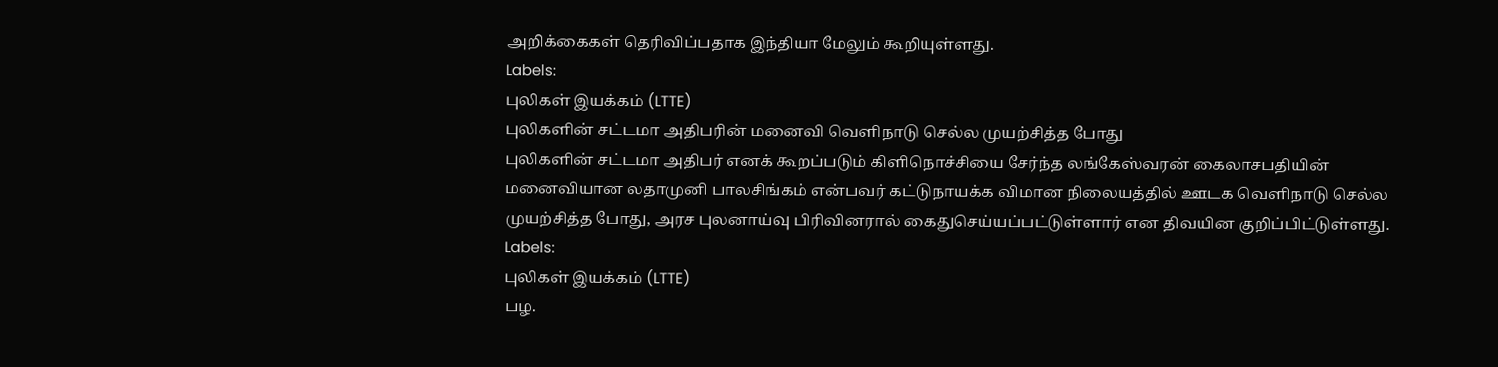அறிக்கைகள் தெரிவிப்பதாக இந்தியா மேலும் கூறியுள்ளது.
Labels:
புலிகள் இயக்கம் (LTTE)
புலிகளின் சட்டமா அதிபரின் மனைவி வெளிநாடு செல்ல முயற்சித்த போது
புலிகளின் சட்டமா அதிபர் எனக் கூறப்படும் கிளிநொச்சியை சேர்ந்த லங்கேஸ்வரன் கைலாசபதியின் மனைவியான லதாமுனி பாலசிங்கம் என்பவர் கட்டுநாயக்க விமான நிலையத்தில் ஊடக வெளிநாடு செல்ல முயற்சித்த போது, அரச புலனாய்வு பிரிவினரால் கைதுசெய்யப்பட்டுள்ளார் என திவயின குறிப்பிட்டுள்ளது.
Labels:
புலிகள் இயக்கம் (LTTE)
பழ.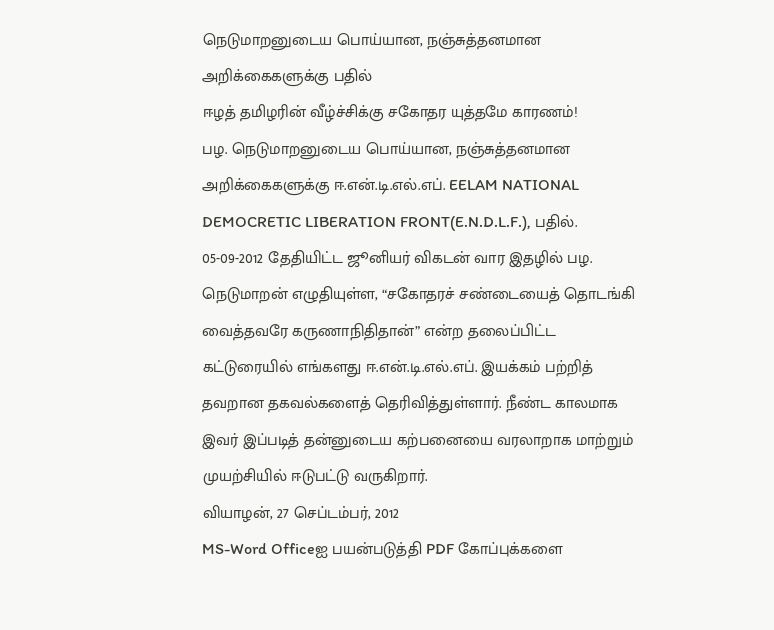நெடுமாறனுடைய பொய்யான, நஞ்சுத்தனமான அறிக்கைகளுக்கு பதில்
ஈழத் தமிழரின் வீழ்ச்சிக்கு சகோதர யுத்தமே காரணம்!
பழ. நெடுமாறனுடைய பொய்யான, நஞ்சுத்தனமான அறிக்கைகளுக்கு ஈ.என்.டி.எல்.எப். EELAM NATIONAL DEMOCRETIC LIBERATION FRONT(E.N.D.L.F.), பதில்.
05-09-2012 தேதியிட்ட ஜூனியர் விகடன் வார இதழில் பழ. நெடுமாறன் எழுதியுள்ள, “சகோதரச் சண்டையைத் தொடங்கி வைத்தவரே கருணாநிதிதான்” என்ற தலைப்பிட்ட கட்டுரையில் எங்களது ஈ.என்.டி.எல்.எப். இயக்கம் பற்றித் தவறான தகவல்களைத் தெரிவித்துள்ளார். நீண்ட காலமாக இவர் இப்படித் தன்னுடைய கற்பனையை வரலாறாக மாற்றும் முயற்சியில் ஈடுபட்டு வருகிறார்.
வியாழன், 27 செப்டம்பர், 2012
MS-Word Officeஐ பயன்படுத்தி PDF கோப்புக்களை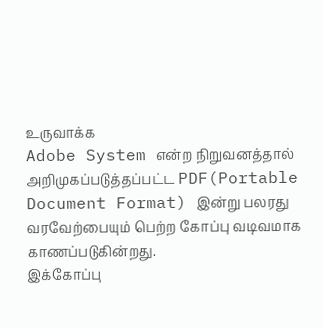உருவாக்க
Adobe System என்ற நிறுவனத்தால் அறிமுகப்படுத்தப்பட்ட PDF(Portable Document Format) இன்று பலரது வரவேற்பையும் பெற்ற கோப்பு வடிவமாக காணப்படுகின்றது.
இக்கோப்பு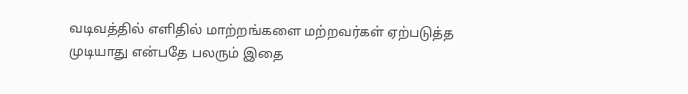வடிவத்தில் எளிதில் மாற்றங்களை மற்றவர்கள் ஏற்படுத்த முடியாது என்பதே பலரும் இதை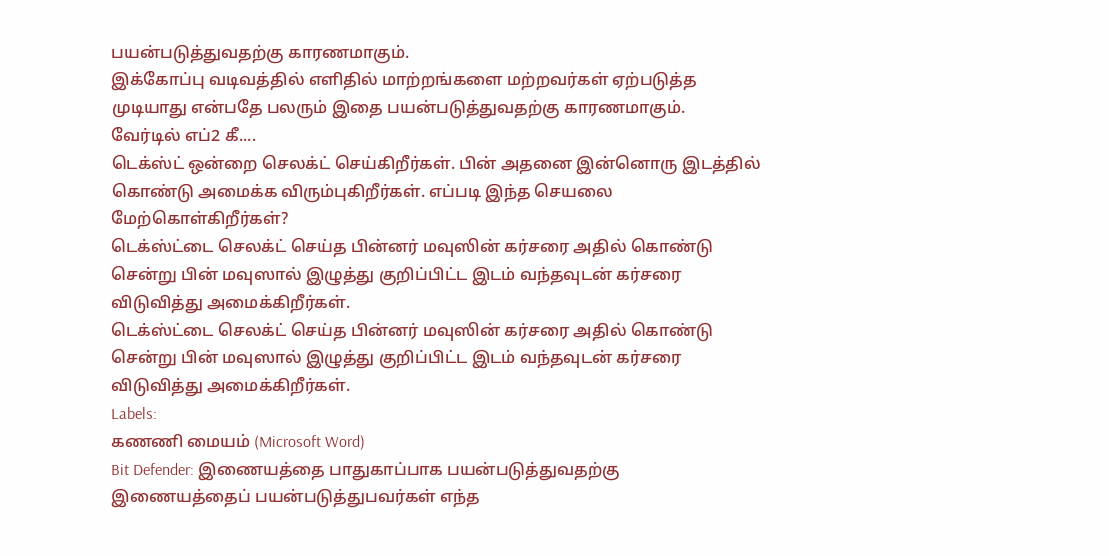பயன்படுத்துவதற்கு காரணமாகும்.
இக்கோப்பு வடிவத்தில் எளிதில் மாற்றங்களை மற்றவர்கள் ஏற்படுத்த முடியாது என்பதே பலரும் இதை பயன்படுத்துவதற்கு காரணமாகும்.
வேர்டில் எப்2 கீ....
டெக்ஸ்ட் ஒன்றை செலக்ட் செய்கிறீர்கள். பின் அதனை இன்னொரு இடத்தில் கொண்டு அமைக்க விரும்புகிறீர்கள். எப்படி இந்த செயலை மேற்கொள்கிறீர்கள்?
டெக்ஸ்ட்டை செலக்ட் செய்த பின்னர் மவுஸின் கர்சரை அதில் கொண்டு சென்று பின் மவுஸால் இழுத்து குறிப்பிட்ட இடம் வந்தவுடன் கர்சரை விடுவித்து அமைக்கிறீர்கள்.
டெக்ஸ்ட்டை செலக்ட் செய்த பின்னர் மவுஸின் கர்சரை அதில் கொண்டு சென்று பின் மவுஸால் இழுத்து குறிப்பிட்ட இடம் வந்தவுடன் கர்சரை விடுவித்து அமைக்கிறீர்கள்.
Labels:
கணணி மையம் (Microsoft Word)
Bit Defender: இணையத்தை பாதுகாப்பாக பயன்படுத்துவதற்கு
இணையத்தைப் பயன்படுத்துபவர்கள் எந்த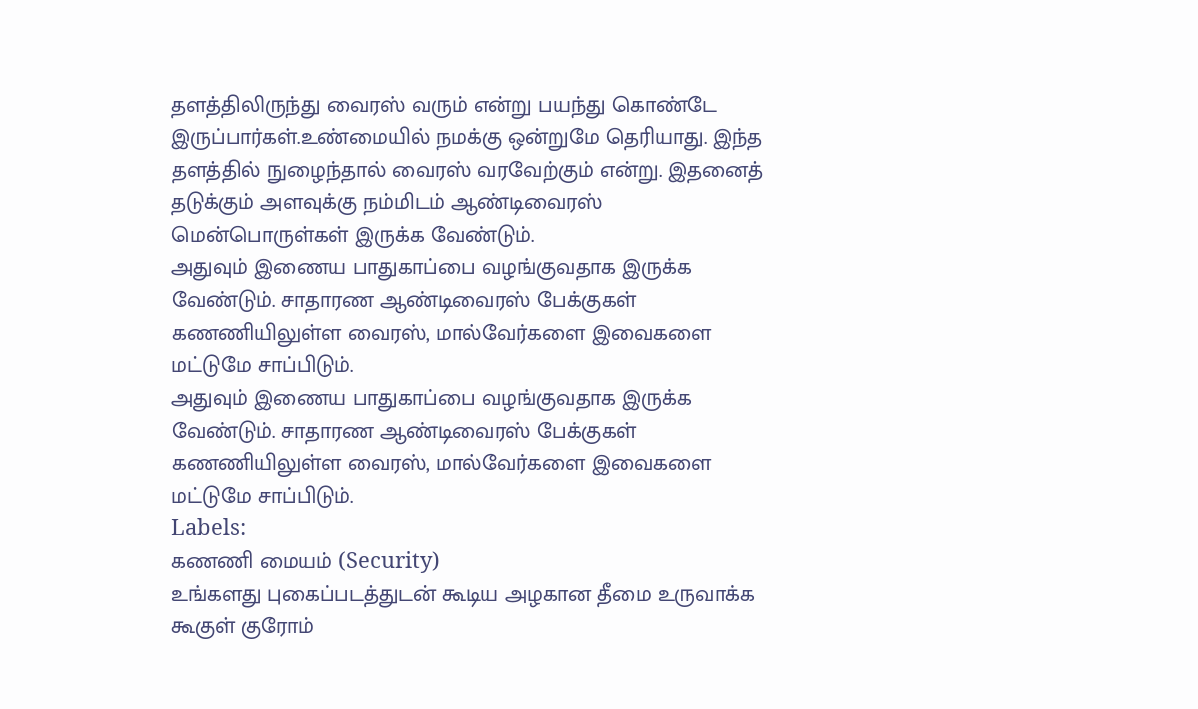தளத்திலிருந்து வைரஸ் வரும் என்று பயந்து கொண்டே இருப்பார்கள்.உண்மையில் நமக்கு ஒன்றுமே தெரியாது. இந்த தளத்தில் நுழைந்தால் வைரஸ் வரவேற்கும் என்று. இதனைத் தடுக்கும் அளவுக்கு நம்மிடம் ஆண்டிவைரஸ் மென்பொருள்கள் இருக்க வேண்டும்.
அதுவும் இணைய பாதுகாப்பை வழங்குவதாக இருக்க வேண்டும். சாதாரண ஆண்டிவைரஸ் பேக்குகள் கணணியிலுள்ள வைரஸ், மால்வேர்களை இவைகளை மட்டுமே சாப்பிடும்.
அதுவும் இணைய பாதுகாப்பை வழங்குவதாக இருக்க வேண்டும். சாதாரண ஆண்டிவைரஸ் பேக்குகள் கணணியிலுள்ள வைரஸ், மால்வேர்களை இவைகளை மட்டுமே சாப்பிடும்.
Labels:
கணணி மையம் (Security)
உங்களது புகைப்படத்துடன் கூடிய அழகான தீமை உருவாக்க
கூகுள் குரோம்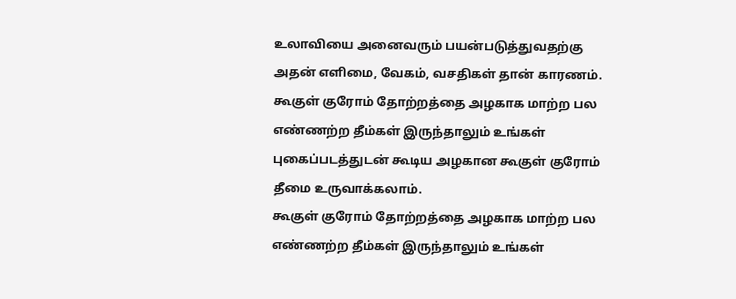உலாவியை அனைவரும் பயன்படுத்துவதற்கு அதன் எளிமை, வேகம், வசதிகள் தான் காரணம்.
கூகுள் குரோம் தோற்றத்தை அழகாக மாற்ற பல எண்ணற்ற தீம்கள் இருந்தாலும் உங்கள் புகைப்படத்துடன் கூடிய அழகான கூகுள் குரோம் தீமை உருவாக்கலாம்.
கூகுள் குரோம் தோற்றத்தை அழகாக மாற்ற பல எண்ணற்ற தீம்கள் இருந்தாலும் உங்கள்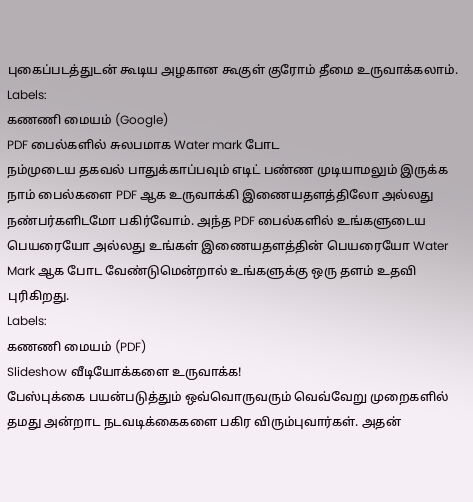புகைப்படத்துடன் கூடிய அழகான கூகுள் குரோம் தீமை உருவாக்கலாம்.
Labels:
கணணி மையம் (Google)
PDF பைல்களில் சுலபமாக Water mark போட
நம்முடைய தகவல் பாதுக்காப்பவும் எடிட் பண்ண முடியாமலும் இருக்க நாம் பைல்களை PDF ஆக உருவாக்கி இணையதளத்திலோ அல்லது நண்பர்களிடமோ பகிர்வோம். அந்த PDF பைல்களில் உங்களுடைய பெயரையோ அல்லது உங்கள் இணையதளத்தின் பெயரையோ Water Mark ஆக போட வேண்டுமென்றால் உங்களுக்கு ஒரு தளம் உதவி புரிகிறது.
Labels:
கணணி மையம் (PDF)
Slideshow வீடியோக்களை உருவாக்க!
பேஸ்புக்கை பயன்படுத்தும் ஒவ்வொருவரும் வெவ்வேறு முறைகளில் தமது அன்றாட நடவடிக்கைகளை பகிர விரும்புவார்கள். அதன்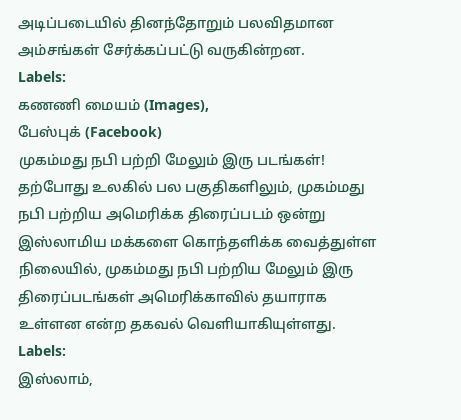அடிப்படையில் தினந்தோறும் பலவிதமான அம்சங்கள் சேர்க்கப்பட்டு வருகின்றன.
Labels:
கணணி மையம் (Images),
பேஸ்புக் (Facebook)
முகம்மது நபி பற்றி மேலும் இரு படங்கள்!
தற்போது உலகில் பல பகுதிகளிலும், முகம்மது நபி பற்றிய அமெரிக்க திரைப்படம் ஒன்று இஸ்லாமிய மக்களை கொந்தளிக்க வைத்துள்ள நிலையில், முகம்மது நபி பற்றிய மேலும் இரு திரைப்படங்கள் அமெரிக்காவில் தயாராக உள்ளன என்ற தகவல் வெளியாகியுள்ளது.
Labels:
இஸ்லாம்,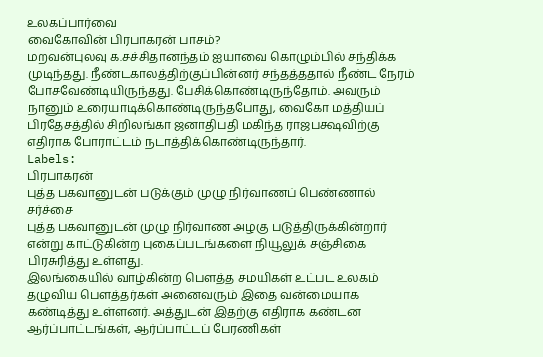உலகப்பார்வை
வைகோவின் பிரபாகரன் பாசம்?
மறவன்புலவு க.சச்சிதானந்தம் ஐயாவை கொழும்பில் சந்திக்க முடிந்தது. நீண்டகாலத்திற்குப்பின்னர் சந்தத்ததால் நீண்ட நேரம் போசவேண்டியிருந்தது. பேசிக்கொண்டிருந்தோம். அவரும் நானும் உரையாடிக்கொண்டிருந்தபோது, வைகோ மத்தியப் பிரதேசத்தில் சிறிலங்கா ஜனாதிபதி மகிந்த ராஜபக்ஷவிற்கு எதிராக போராட்டம் நடாத்திக்கொண்டிருந்தார்.
Labels:
பிரபாகரன்
புத்த பகவானுடன் படுக்கும் முழு நிர்வாணப் பெண்ணால் சர்ச்சை
புத்த பகவானுடன் முழு நிர்வாண அழகு படுத்திருக்கின்றார் என்று காட்டுகின்ற புகைப்படங்களை நியூலுக் சஞ்சிகை பிரசுரித்து உள்ளது.
இலங்கையில் வாழ்கின்ற பௌத்த சமயிகள் உட்பட உலகம் தழுவிய பௌத்தர்கள் அனைவரும் இதை வன்மையாக கண்டித்து உள்ளனர். அத்துடன் இதற்கு எதிராக கண்டன ஆர்ப்பாட்டங்கள், ஆர்ப்பாட்டப் பேரணிகள்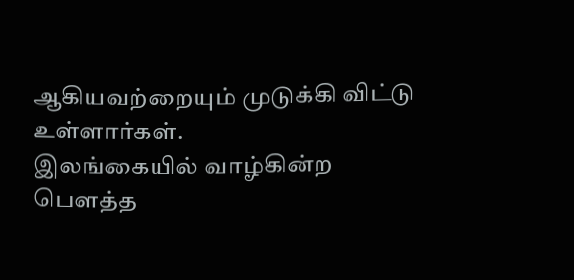ஆகியவற்றையும் முடுக்கி விட்டு உள்ளார்கள்.
இலங்கையில் வாழ்கின்ற பௌத்த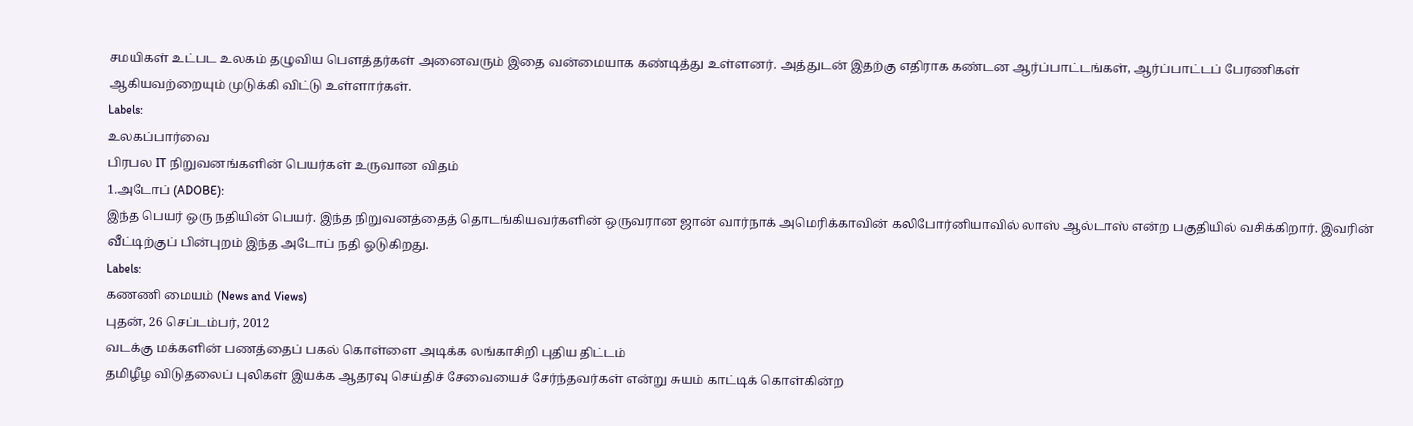சமயிகள் உட்பட உலகம் தழுவிய பௌத்தர்கள் அனைவரும் இதை வன்மையாக கண்டித்து உள்ளனர். அத்துடன் இதற்கு எதிராக கண்டன ஆர்ப்பாட்டங்கள், ஆர்ப்பாட்டப் பேரணிகள் ஆகியவற்றையும் முடுக்கி விட்டு உள்ளார்கள்.
Labels:
உலகப்பார்வை
பிரபல IT நிறுவனங்களின் பெயர்கள் உருவான விதம்
1.அடோப் (ADOBE):
இந்த பெயர் ஒரு நதியின் பெயர். இந்த நிறுவனத்தைத் தொடங்கியவர்களின் ஒருவரான ஜான் வார்நாக் அமெரிக்காவின் கலிபோர்னியாவில் லாஸ் ஆல்டாஸ் என்ற பகுதியில் வசிக்கிறார். இவரின் வீட்டிற்குப் பின்புறம் இந்த அடோப் நதி ஓடுகிறது.
Labels:
கணணி மையம் (News and Views)
புதன், 26 செப்டம்பர், 2012
வடக்கு மக்களின் பணத்தைப் பகல் கொள்ளை அடிக்க லங்காசிறி புதிய திட்டம்
தமிழீழ விடுதலைப் புலிகள் இயக்க ஆதரவு செய்திச் சேவையைச் சேர்ந்தவர்கள் என்று சுயம் காட்டிக் கொள்கின்ற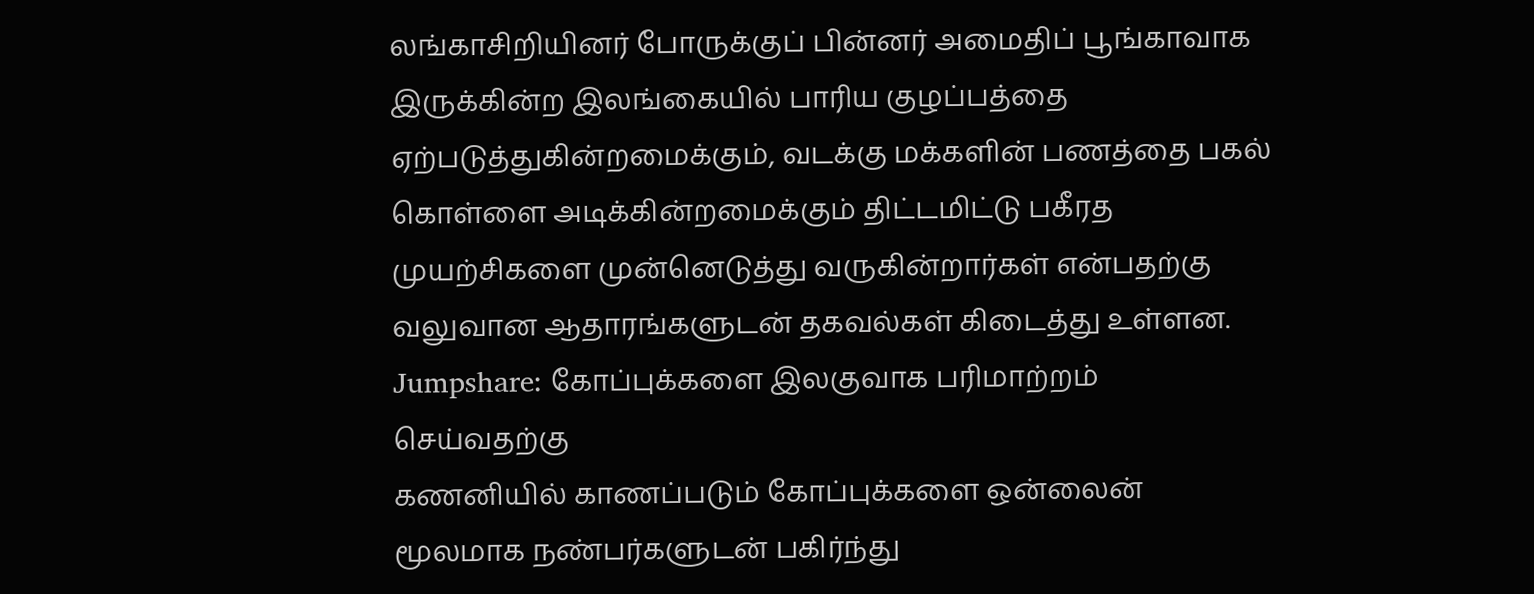லங்காசிறியினர் போருக்குப் பின்னர் அமைதிப் பூங்காவாக இருக்கின்ற இலங்கையில் பாரிய குழப்பத்தை ஏற்படுத்துகின்றமைக்கும், வடக்கு மக்களின் பணத்தை பகல் கொள்ளை அடிக்கின்றமைக்கும் திட்டமிட்டு பகீரத முயற்சிகளை முன்னெடுத்து வருகின்றார்கள் என்பதற்கு வலுவான ஆதாரங்களுடன் தகவல்கள் கிடைத்து உள்ளன.
Jumpshare: கோப்புக்களை இலகுவாக பரிமாற்றம் செய்வதற்கு
கணனியில் காணப்படும் கோப்புக்களை ஒன்லைன் மூலமாக நண்பர்களுடன் பகிர்ந்து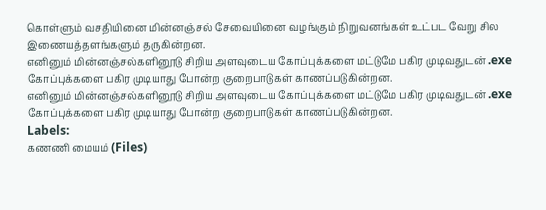கொள்ளும் வசதியினை மின்னஞ்சல் சேவையினை வழங்கும் நிறுவனங்கள் உட்பட வேறு சில இணையத்தளங்களும் தருகின்றன.
எனினும் மின்னஞ்சல்களினூடு சிறிய அளவுடைய கோப்புக்களை மட்டுமே பகிர முடிவதுடன் .exe கோப்புக்களை பகிர முடியாது போன்ற குறைபாடுகள் காணப்படுகின்றன.
எனினும் மின்னஞ்சல்களினூடு சிறிய அளவுடைய கோப்புக்களை மட்டுமே பகிர முடிவதுடன் .exe கோப்புக்களை பகிர முடியாது போன்ற குறைபாடுகள் காணப்படுகின்றன.
Labels:
கணணி மையம் (Files)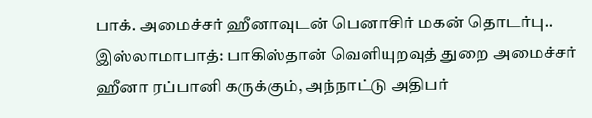பாக். அமைச்சர் ஹீனாவுடன் பெனாசிர் மகன் தொடர்பு..
இஸ்லாமாபாத்: பாகிஸ்தான் வெளியுறவுத் துறை அமைச்சர் ஹீனா ரப்பானி கருக்கும், அந்நாட்டு அதிபர்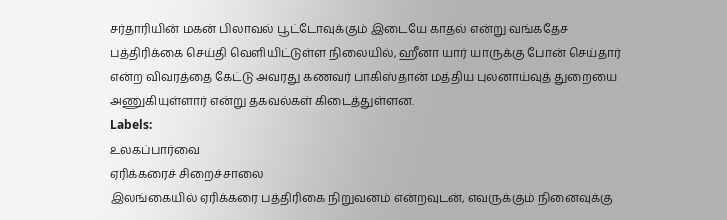சர்தாரியின் மகன் பிலாவல் பூட்டோவுக்கும் இடையே காதல் என்று வங்கதேச பத்திரிக்கை செய்தி வெளியிட்டுள்ள நிலையில், ஹீனா யார் யாருக்கு போன் செய்தார் என்ற விவரத்தை கேட்டு அவரது கணவர் பாகிஸ்தான் மத்திய புலனாய்வுத் துறையை அணுகியுள்ளார் என்று தகவல்கள் கிடைத்துள்ளன.
Labels:
உலகப்பார்வை
ஏரிக்கரைச் சிறைச்சாலை
இலங்கையில் ஏரிக்கரை பத்திரிகை நிறுவனம் என்றவுடன், எவருக்கும் நினைவுக்கு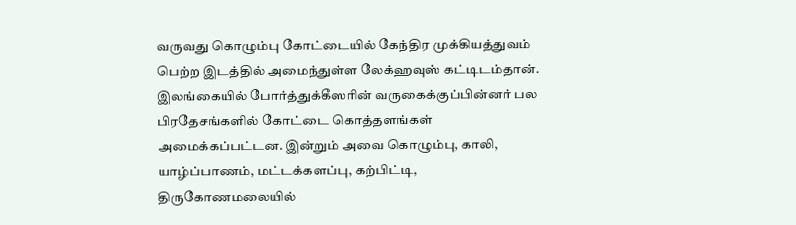வருவது கொழும்பு கோட்டையில் கேந்திர முக்கியத்துவம் பெற்ற இடத்தில் அமைந்துள்ள லேக்ஹவுஸ் கட்டிடம்தான். இலங்கையில் போர்த்துக்கீஸரின் வருகைக்குப்பின்னர் பல பிரதேசங்களில் கோட்டை கொத்தளங்கள் அமைக்கப்பட்டன. இன்றும் அவை கொழும்பு, காலி, யாழ்ப்பாணம், மட்டக்களப்பு, கற்பிட்டி, திருகோணமலையில்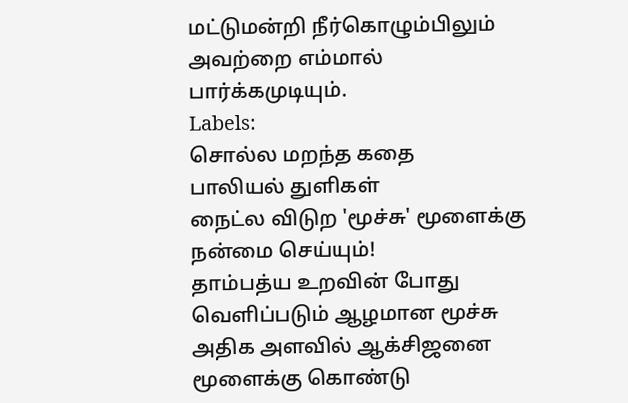மட்டுமன்றி நீர்கொழும்பிலும் அவற்றை எம்மால் பார்க்கமுடியும்.
Labels:
சொல்ல மறந்த கதை
பாலியல் துளிகள்
நைட்ல விடுற 'மூச்சு' மூளைக்கு நன்மை செய்யும்!
தாம்பத்ய உறவின் போது வெளிப்படும் ஆழமான மூச்சு அதிக அளவில் ஆக்சிஜனை மூளைக்கு கொண்டு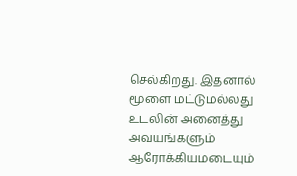செல்கிறது. இதனால் மூளை மட்டுமல்லது உடலின் அனைத்து அவயங்களும் ஆரோக்கியமடையும்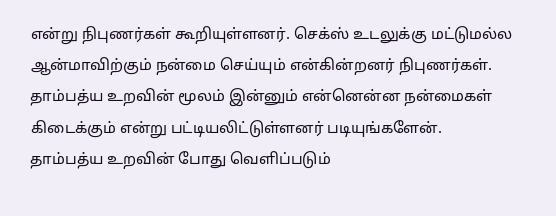என்று நிபுணர்கள் கூறியுள்ளனர். செக்ஸ் உடலுக்கு மட்டுமல்ல ஆன்மாவிற்கும் நன்மை செய்யும் என்கின்றனர் நிபுணர்கள். தாம்பத்ய உறவின் மூலம் இன்னும் என்னென்ன நன்மைகள் கிடைக்கும் என்று பட்டியலிட்டுள்ளனர் படியுங்களேன்.
தாம்பத்ய உறவின் போது வெளிப்படும்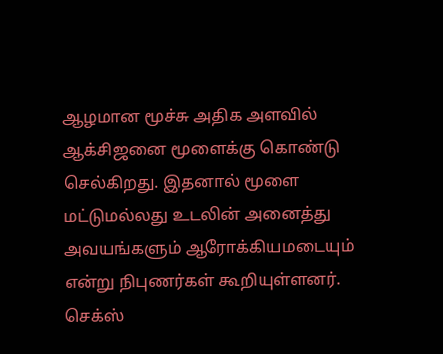ஆழமான மூச்சு அதிக அளவில் ஆக்சிஜனை மூளைக்கு கொண்டு செல்கிறது. இதனால் மூளை மட்டுமல்லது உடலின் அனைத்து அவயங்களும் ஆரோக்கியமடையும் என்று நிபுணர்கள் கூறியுள்ளனர். செக்ஸ்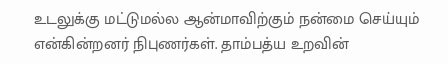உடலுக்கு மட்டுமல்ல ஆன்மாவிற்கும் நன்மை செய்யும் என்கின்றனர் நிபுணர்கள். தாம்பத்ய உறவின்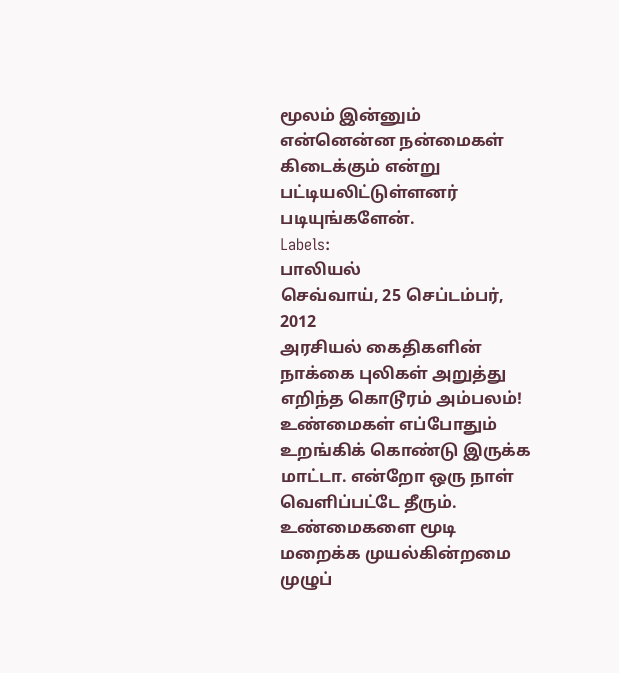மூலம் இன்னும் என்னென்ன நன்மைகள் கிடைக்கும் என்று பட்டியலிட்டுள்ளனர் படியுங்களேன்.
Labels:
பாலியல்
செவ்வாய், 25 செப்டம்பர், 2012
அரசியல் கைதிகளின் நாக்கை புலிகள் அறுத்து எறிந்த கொடூரம் அம்பலம்!
உண்மைகள் எப்போதும் உறங்கிக் கொண்டு இருக்க மாட்டா. என்றோ ஒரு நாள் வெளிப்பட்டே தீரும். உண்மைகளை மூடி மறைக்க முயல்கின்றமை முழுப்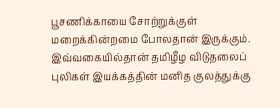பூசணிக்காயை சோற்றுக்குள் மறைக்கின்றமை போலதான் இருக்கும்.
இவ்வகையில்தான் தமிழீழ விடுதலைப் புலிகள் இயக்கத்தின் மனித குலத்துக்கு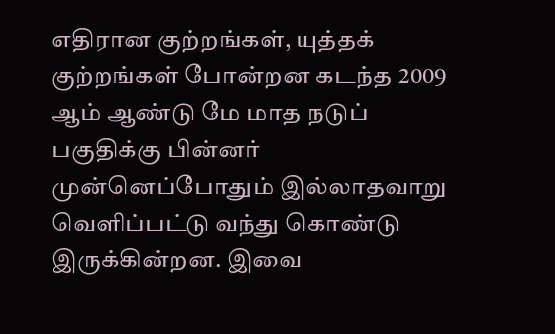எதிரான குற்றங்கள், யுத்தக் குற்றங்கள் போன்றன கடந்த 2009 ஆம் ஆண்டு மே மாத நடுப் பகுதிக்கு பின்னர் முன்னெப்போதும் இல்லாதவாறு வெளிப்பட்டு வந்து கொண்டு இருக்கின்றன. இவை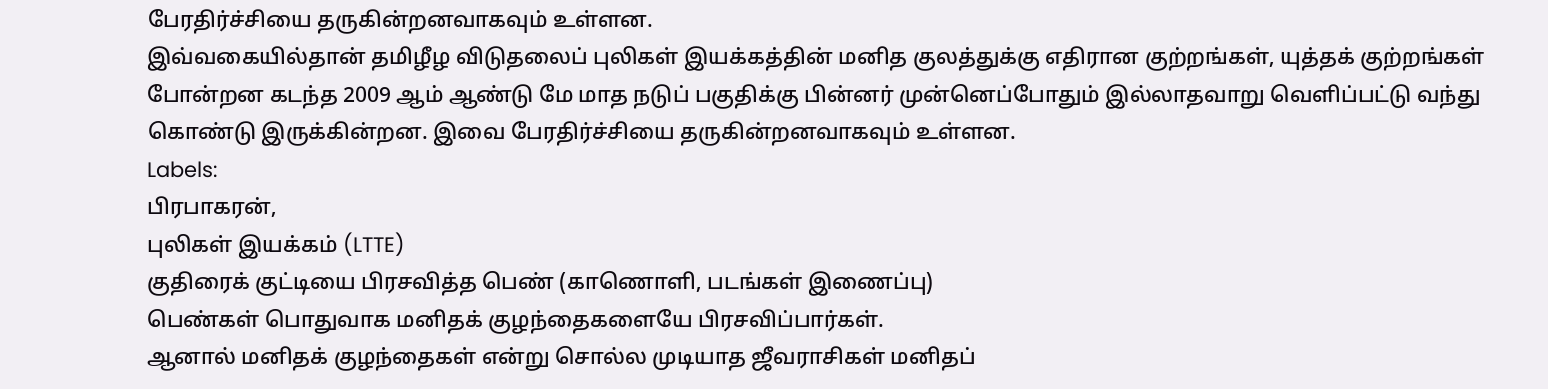பேரதிர்ச்சியை தருகின்றனவாகவும் உள்ளன.
இவ்வகையில்தான் தமிழீழ விடுதலைப் புலிகள் இயக்கத்தின் மனித குலத்துக்கு எதிரான குற்றங்கள், யுத்தக் குற்றங்கள் போன்றன கடந்த 2009 ஆம் ஆண்டு மே மாத நடுப் பகுதிக்கு பின்னர் முன்னெப்போதும் இல்லாதவாறு வெளிப்பட்டு வந்து கொண்டு இருக்கின்றன. இவை பேரதிர்ச்சியை தருகின்றனவாகவும் உள்ளன.
Labels:
பிரபாகரன்,
புலிகள் இயக்கம் (LTTE)
குதிரைக் குட்டியை பிரசவித்த பெண் (காணொளி, படங்கள் இணைப்பு)
பெண்கள் பொதுவாக மனிதக் குழந்தைகளையே பிரசவிப்பார்கள்.
ஆனால் மனிதக் குழந்தைகள் என்று சொல்ல முடியாத ஜீவராசிகள் மனிதப்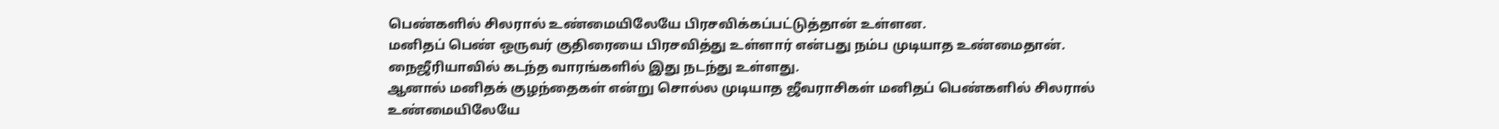பெண்களில் சிலரால் உண்மையிலேயே பிரசவிக்கப்பட்டுத்தான் உள்ளன.
மனிதப் பெண் ஒருவர் குதிரையை பிரசவித்து உள்ளார் என்பது நம்ப முடியாத உண்மைதான். நைஜீரியாவில் கடந்த வாரங்களில் இது நடந்து உள்ளது.
ஆனால் மனிதக் குழந்தைகள் என்று சொல்ல முடியாத ஜீவராசிகள் மனிதப் பெண்களில் சிலரால் உண்மையிலேயே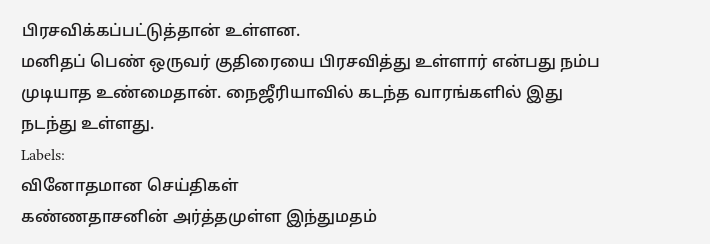பிரசவிக்கப்பட்டுத்தான் உள்ளன.
மனிதப் பெண் ஒருவர் குதிரையை பிரசவித்து உள்ளார் என்பது நம்ப முடியாத உண்மைதான். நைஜீரியாவில் கடந்த வாரங்களில் இது நடந்து உள்ளது.
Labels:
வினோதமான செய்திகள்
கண்ணதாசனின் அர்த்தமுள்ள இந்துமதம்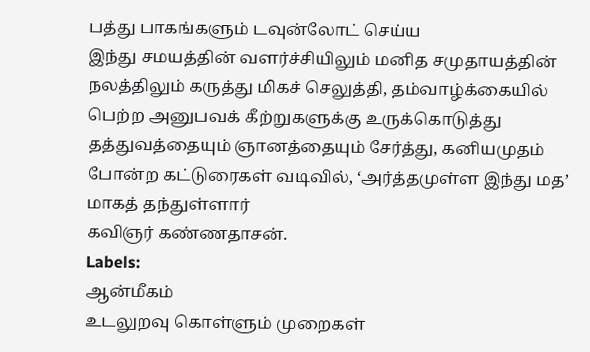பத்து பாகங்களும் டவுன்லோட் செய்ய
இந்து சமயத்தின் வளர்ச்சியிலும் மனித சமுதாயத்தின் நலத்திலும் கருத்து மிகச் செலுத்தி, தம்வாழ்க்கையில் பெற்ற அனுபவக் கீற்றுகளுக்கு உருக்கொடுத்து தத்துவத்தையும் ஞானத்தையும் சேர்த்து, கனியமுதம் போன்ற கட்டுரைகள் வடிவில், ‘அர்த்தமுள்ள இந்து மத’ மாகத் தந்துள்ளார்
கவிஞர் கண்ணதாசன்.
Labels:
ஆன்மீகம்
உடலுறவு கொள்ளும் முறைகள்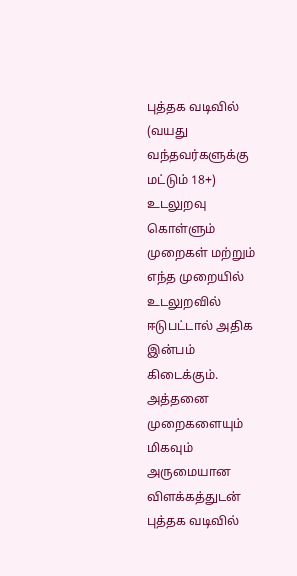புத்தக வடிவில் (வயது வந்தவர்களுக்கு மட்டும் 18+)
உடலுறவு கொள்ளும் முறைகள் மற்றும் எந்த முறையில் உடலுறவில் ஈடுபட்டால் அதிக இன்பம் கிடைக்கும். அத்தனை முறைகளையும் மிகவும் அருமையான விளக்கத்துடன் புத்தக வடிவில்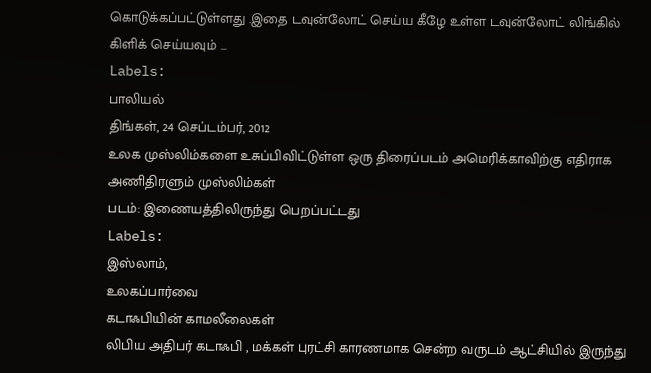கொடுக்கப்பட்டுள்ளது .இதை டவுன்லோட் செய்ய கீழே உள்ள டவுன்லோட் லிங்கில் கிளிக் செய்யவும் ...
Labels:
பாலியல்
திங்கள், 24 செப்டம்பர், 2012
உலக முஸ்லிம்களை உசுப்பிவிட்டுள்ள ஒரு திரைப்படம் அமெரிக்காவிற்கு எதிராக அணிதிரளும் முஸ்லிம்கள்
படம்: இணையத்திலிருந்து பெறப்பட்டது
Labels:
இஸ்லாம்,
உலகப்பார்வை
கடாஃபியின் காமலீலைகள்
லிபிய அதிபர் கடாஃபி , மக்கள் புரட்சி காரணமாக சென்ற வருடம் ஆட்சியில் இருந்து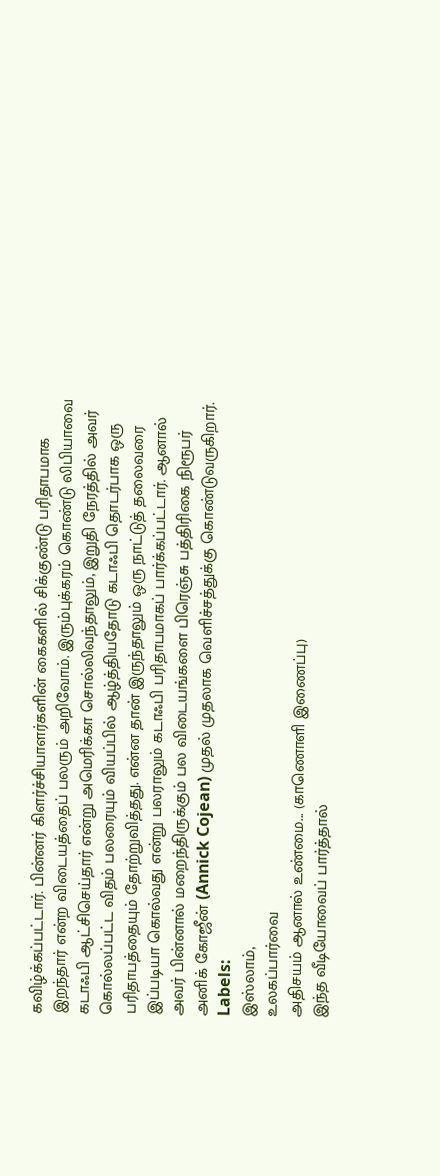கவிழ்க்கப்பட்டார். பின்னர் கிளர்ச்சியாளர்களின் கைகளில் சிக்குண்டு பரிதாபமாக இறந்தார் என்ற விடையத்தைப் பலரும் அறிவோம். இரும்புக்கரம் கொண்டு லிபியாவை கடாஃபி ஆட்சிசெய்தார் என்று அமெரிக்கா சொல்லிவந்தாலும், இறுதி நேரத்தில் அவர் கொல்லப்பட்ட விதம் பலரையும் வியப்பில் ஆழ்த்தியதோடு கடாஃபி தொடர்பாக ஒரு பரிதாபத்தையும் தோற்றுவித்தது. என்ன தான் இருந்தாலும் ஒரு நாட்டுத் தலைவரை இப்படியா கொல்வது என்று பலராலும் கடாஃபி பரிதாபமாகப் பார்க்கப்பட்டார். ஆனால் அவர் பின்னால் மறைந்திருக்கும் பல விடையங்களை பிரெஞ்சு பத்திரிகை நிரூபர் அனிக் கோஜீன் (Annick Cojean) முதல் முதலாக வெளிச்சத்துக்கு கொண்டுவருகிறார்.
Labels:
இஸ்லாம்,
உலகப்பார்வை
அதிசயம் ஆனால் உண்மை... (காணொளி இணைப்பு)
இந்த வீடியோவைப் பார்த்தால்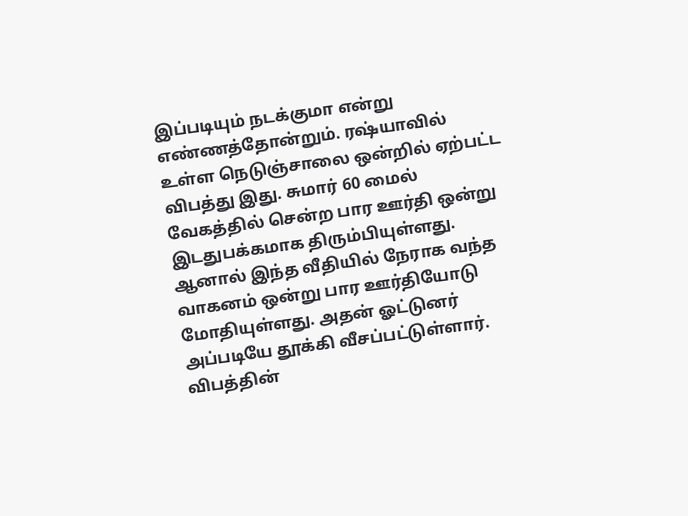இப்படியும் நடக்குமா என்று எண்ணத்தோன்றும். ரஷ்யாவில் உள்ள நெடுஞ்சாலை ஒன்றில் ஏற்பட்ட விபத்து இது. சுமார் 60 மைல் வேகத்தில் சென்ற பார ஊர்தி ஒன்று இடதுபக்கமாக திரும்பியுள்ளது. ஆனால் இந்த வீதியில் நேராக வந்த வாகனம் ஒன்று பார ஊர்தியோடு மோதியுள்ளது. அதன் ஓட்டுனர் அப்படியே தூக்கி வீசப்பட்டுள்ளார். விபத்தின்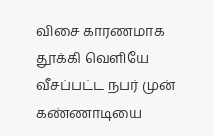விசை காரணமாக தூக்கி வெளியே வீசப்பட்ட நபர் முன் கண்ணாடியை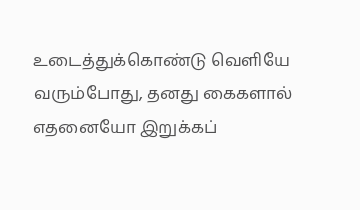உடைத்துக்கொண்டு வெளியே வரும்போது, தனது கைகளால் எதனையோ இறுக்கப்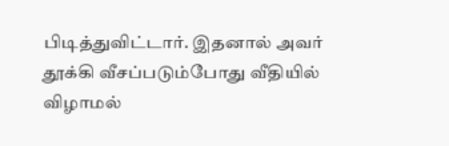பிடித்துவிட்டார். இதனால் அவர் தூக்கி வீசப்படும்போது வீதியில் விழாமல்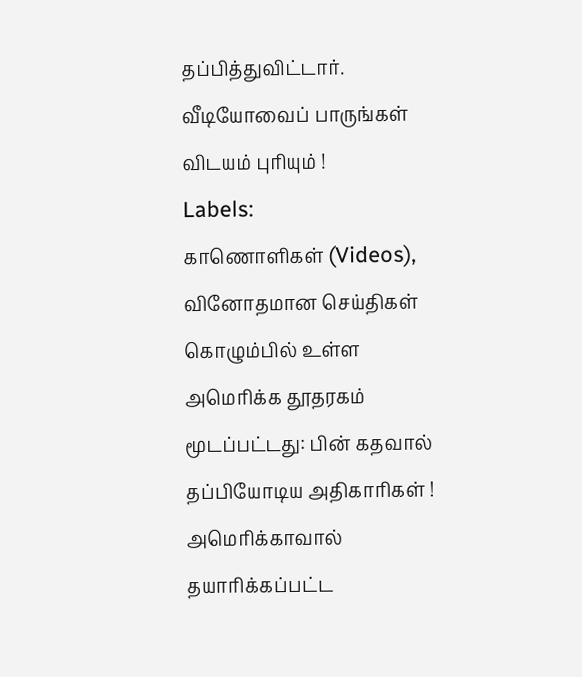தப்பித்துவிட்டார். வீடியோவைப் பாருங்கள் விடயம் புரியும் !
Labels:
காணொளிகள் (Videos),
வினோதமான செய்திகள்
கொழும்பில் உள்ள அமெரிக்க தூதரகம் மூடப்பட்டது: பின் கதவால் தப்பியோடிய அதிகாரிகள் !
அமெரிக்காவால் தயாரிக்கப்பட்ட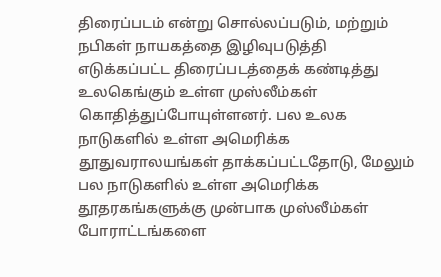திரைப்படம் என்று சொல்லப்படும், மற்றும் நபிகள் நாயகத்தை இழிவுபடுத்தி எடுக்கப்பட்ட திரைப்படத்தைக் கண்டித்து உலகெங்கும் உள்ள முஸ்லீம்கள் கொதித்துப்போயுள்ளனர். பல உலக நாடுகளில் உள்ள அமெரிக்க தூதுவராலயங்கள் தாக்கப்பட்டதோடு, மேலும் பல நாடுகளில் உள்ள அமெரிக்க தூதரகங்களுக்கு முன்பாக முஸ்லீம்கள் போராட்டங்களை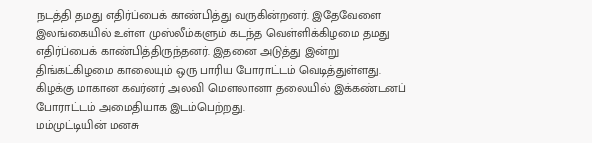நடத்தி தமது எதிர்ப்பைக் காண்பித்து வருகின்றனர். இதேவேளை இலங்கையில் உள்ள முஸ்லீம்களும் கடந்த வெள்ளிக்கிழமை தமது எதிர்ப்பைக் காண்பித்திருந்தனர். இதனை அடுத்து இன்று திங்கட்கிழமை காலையும் ஒரு பாரிய போராட்டம் வெடித்துள்ளது. கிழக்கு மாகான கவர்னர் அலவி மெளலானா தலையில் இக்கண்டனப் போராட்டம் அமைதியாக இடம்பெற்றது.
மம்முட்டியின் மனசு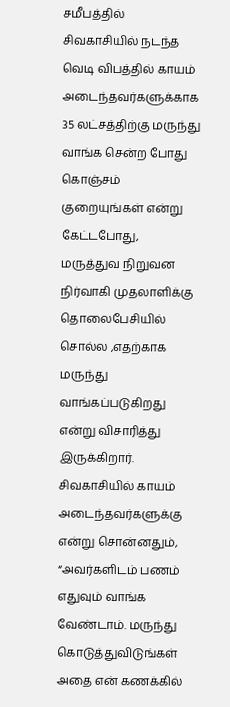சமீபத்தில் சிவகாசியில் நடந்த வெடி விபத்தில் காயம் அடைந்தவர்களுக்காக 35 லட்சத்திற்கு மருந்து வாங்க சென்ற போது கொஞ்சம் குறையுங்கள் என்று கேட்டபோது, மருத்துவ நிறுவன நிர்வாகி முதலாளிக்கு தொலைபேசியில் சொல்ல ,எதற்காக மருந்து வாங்கப்படுகிறது என்று விசாரித்து இருக்கிறார். சிவகாசியில் காயம் அடைந்தவர்களுக்கு என்று சொன்னதும், “அவர்களிடம் பணம் எதுவும் வாங்க வேண்டாம். மருந்து கொடுத்துவிடுங்கள் அதை என் கணக்கில்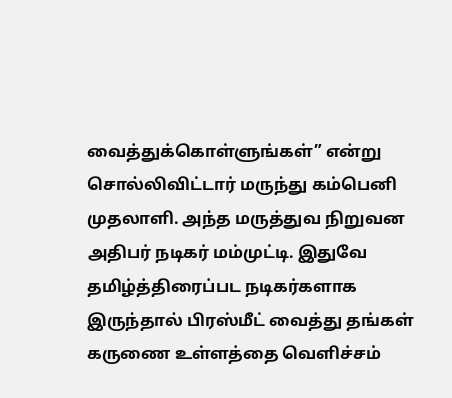வைத்துக்கொள்ளுங்கள்” என்று சொல்லிவிட்டார் மருந்து கம்பெனி முதலாளி. அந்த மருத்துவ நிறுவன அதிபர் நடிகர் மம்முட்டி. இதுவே தமிழ்த்திரைப்பட நடிகர்களாக இருந்தால் பிரஸ்மீட் வைத்து தங்கள் கருணை உள்ளத்தை வெளிச்சம்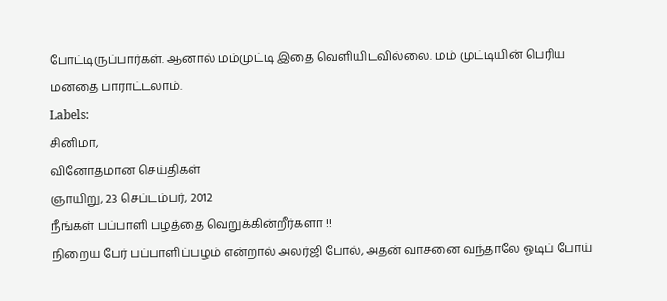போட்டிருப்பார்கள். ஆனால் மம்முட்டி இதை வெளியிடவில்லை. மம் முட்டியின் பெரிய மனதை பாராட்டலாம்.
Labels:
சினிமா,
வினோதமான செய்திகள்
ஞாயிறு, 23 செப்டம்பர், 2012
நீங்கள் பப்பாளி பழத்தை வெறுக்கின்றீர்களா !!
நிறைய பேர் பப்பாளிப்பழம் என்றால் அலர்ஜி போல், அதன் வாசனை வந்தாலே ஓடிப் போய்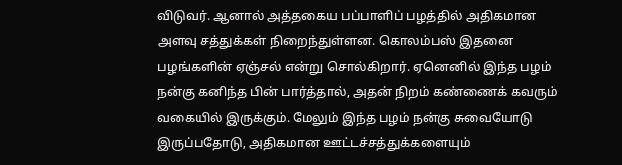விடுவர். ஆனால் அத்தகைய பப்பாளிப் பழத்தில் அதிகமான அளவு சத்துக்கள் நிறைந்துள்ளன. கொலம்பஸ் இதனை பழங்களின் ஏஞ்சல் என்று சொல்கிறார். ஏனெனில் இந்த பழம் நன்கு கனிந்த பின் பார்த்தால், அதன் நிறம் கண்ணைக் கவரும் வகையில் இருக்கும். மேலும் இந்த பழம் நன்கு சுவையோடு இருப்பதோடு, அதிகமான ஊட்டச்சத்துக்களையும்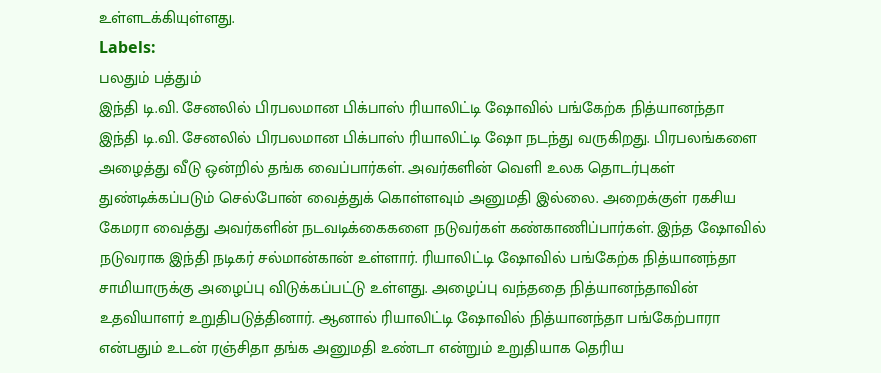உள்ளடக்கியுள்ளது.
Labels:
பலதும் பத்தும்
இந்தி டி.வி. சேனலில் பிரபலமான பிக்பாஸ் ரியாலிட்டி ஷோவில் பங்கேற்க நித்யானந்தா
இந்தி டி.வி. சேனலில் பிரபலமான பிக்பாஸ் ரியாலிட்டி ஷோ நடந்து வருகிறது. பிரபலங்களை அழைத்து வீடு ஒன்றில் தங்க வைப்பார்கள். அவர்களின் வெளி உலக தொடர்புகள் துண்டிக்கப்படும் செல்போன் வைத்துக் கொள்ளவும் அனுமதி இல்லை. அறைக்குள் ரகசிய கேமரா வைத்து அவர்களின் நடவடிக்கைகளை நடுவர்கள் கண்காணிப்பார்கள். இந்த ஷோவில் நடுவராக இந்தி நடிகர் சல்மான்கான் உள்ளார். ரியாலிட்டி ஷோவில் பங்கேற்க நித்யானந்தா சாமியாருக்கு அழைப்பு விடுக்கப்பட்டு உள்ளது. அழைப்பு வந்ததை நித்யானந்தாவின் உதவியாளர் உறுதிபடுத்தினார். ஆனால் ரியாலிட்டி ஷோவில் நித்யானந்தா பங்கேற்பாரா என்பதும் உடன் ரஞ்சிதா தங்க அனுமதி உண்டா என்றும் உறுதியாக தெரிய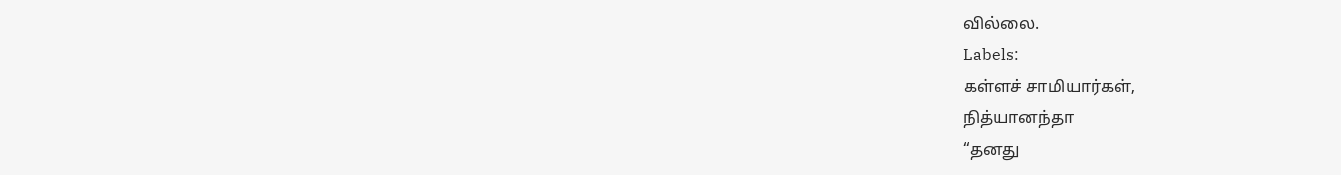வில்லை.
Labels:
கள்ளச் சாமியார்கள்,
நித்யானந்தா
“தனது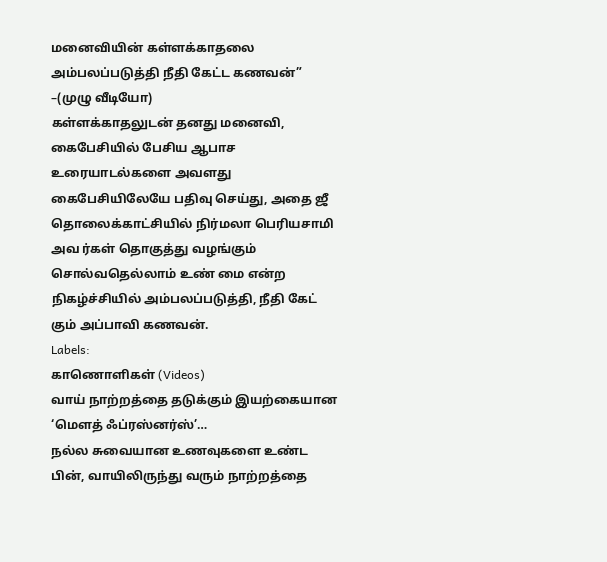மனைவியின் கள்ளக்காதலை அம்பலப்படுத்தி நீதி கேட்ட கணவன்” –(முழு வீடியோ)
கள்ளக்காதலுடன் தனது மனைவி, கைபேசியில் பேசிய ஆபாச உரையாடல்களை அவளது கைபேசியிலேயே பதிவு செய்து, அதை ஜீ தொலைக்காட்சியில் நிர்மலா பெரியசாமி அவ ர்கள் தொகுத்து வழங்கும் சொல்வதெல்லாம் உண் மை என்ற நிகழ்ச்சியில் அம்பலப்படுத்தி, நீதி கேட் கும் அப்பாவி கணவன்.
Labels:
காணொளிகள் (Videos)
வாய் நாற்றத்தை தடுக்கும் இயற்கையான ‘மௌத் ஃப்ரஸ்னர்ஸ்’…
நல்ல சுவையான உணவுகளை உண்ட பின், வாயிலிருந்து வரும் நாற்றத்தை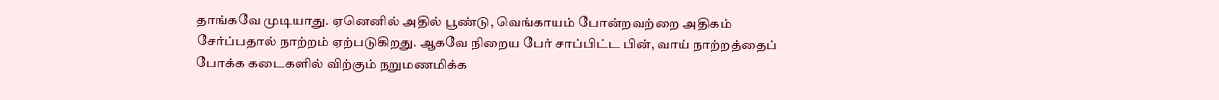தாங்கவே முடியாது. ஏனெனில் அதில் பூண்டு, வெங்காயம் போன்றவற்றை அதிகம் சேர்ப்பதால் நாற்றம் ஏற்படுகிறது. ஆகவே நிறைய பேர் சாப்பிட்ட பின், வாய் நாற்றத்தைப் போக்க கடைகளில் விற்கும் நறுமணமிக்க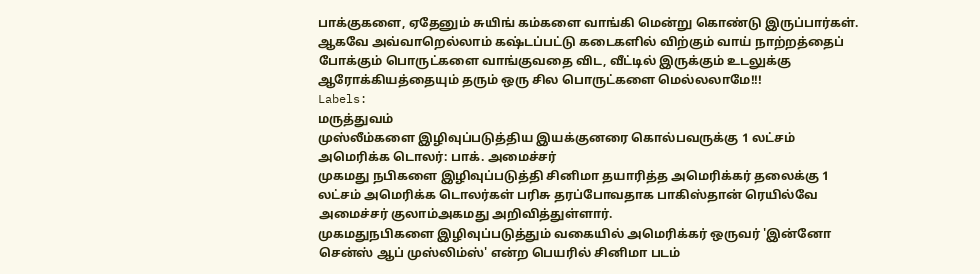பாக்குகளை, ஏதேனும் சுயிங் கம்களை வாங்கி மென்று கொண்டு இருப்பார்கள். ஆகவே அவ்வாறெல்லாம் கஷ்டப்பட்டு கடைகளில் விற்கும் வாய் நாற்றத்தைப் போக்கும் பொருட்களை வாங்குவதை விட, வீட்டில் இருக்கும் உடலுக்கு ஆரோக்கியத்தையும் தரும் ஒரு சில பொருட்களை மெல்லலாமே!!!
Labels:
மருத்துவம்
முஸ்லீம்களை இழிவுப்படுத்திய இயக்குனரை கொல்பவருக்கு 1 லட்சம் அமெரிக்க டொலர்: பாக். அமைச்சர்
முகமது நபிகளை இழிவுப்படுத்தி சினிமா தயாரித்த அமெரிக்கர் தலைக்கு 1 லட்சம் அமெரிக்க டொலர்கள் பரிசு தரப்போவதாக பாகிஸ்தான் ரெயில்வே அமைச்சர் குலாம்அகமது அறிவித்துள்ளார்.
முகமதுநபிகளை இழிவுப்படுத்தும் வகையில் அமெரிக்கர் ஒருவர் 'இன்னோ சென்ஸ் ஆப் முஸ்லிம்ஸ்' என்ற பெயரில் சினிமா படம்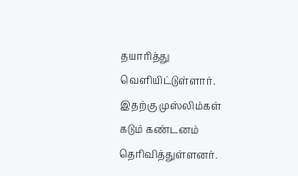தயாரித்து வெளியிட்டுள்ளார். இதற்கு முஸ்லிம்கள் கடும் கண்டனம் தெரிவித்துள்ளனர்.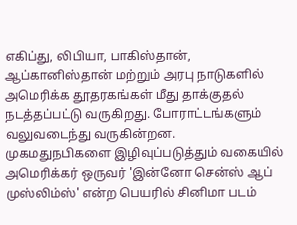எகிப்து, லிபியா, பாகிஸ்தான், ஆப்கானிஸ்தான் மற்றும் அரபு நாடுகளில் அமெரிக்க தூதரகங்கள் மீது தாக்குதல் நடத்தப்பட்டு வருகிறது. போராட்டங்களும் வலுவடைந்து வருகின்றன.
முகமதுநபிகளை இழிவுப்படுத்தும் வகையில் அமெரிக்கர் ஒருவர் 'இன்னோ சென்ஸ் ஆப் முஸ்லிம்ஸ்' என்ற பெயரில் சினிமா படம்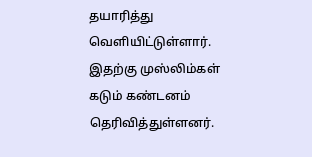தயாரித்து வெளியிட்டுள்ளார். இதற்கு முஸ்லிம்கள் கடும் கண்டனம் தெரிவித்துள்ளனர்.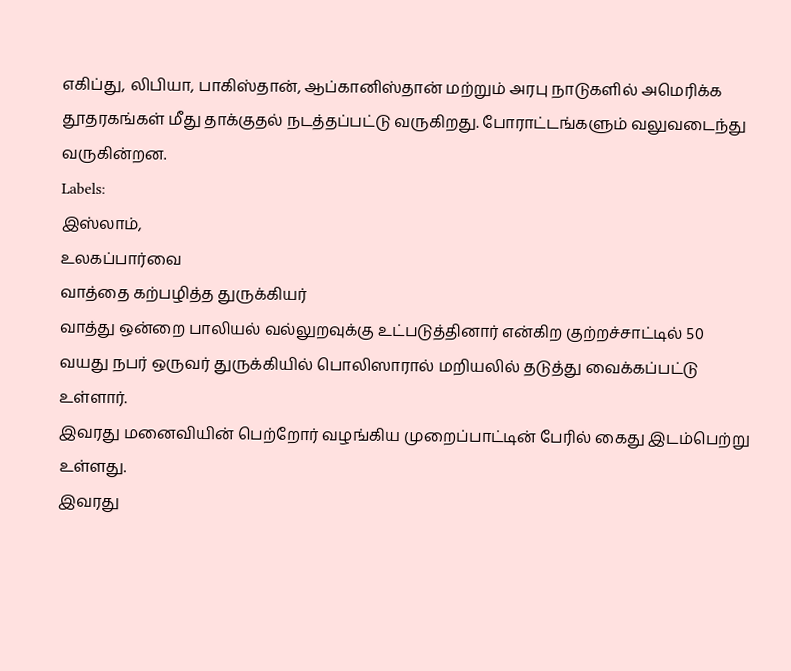எகிப்து, லிபியா, பாகிஸ்தான், ஆப்கானிஸ்தான் மற்றும் அரபு நாடுகளில் அமெரிக்க தூதரகங்கள் மீது தாக்குதல் நடத்தப்பட்டு வருகிறது. போராட்டங்களும் வலுவடைந்து வருகின்றன.
Labels:
இஸ்லாம்,
உலகப்பார்வை
வாத்தை கற்பழித்த துருக்கியர்
வாத்து ஒன்றை பாலியல் வல்லுறவுக்கு உட்படுத்தினார் என்கிற குற்றச்சாட்டில் 50 வயது நபர் ஒருவர் துருக்கியில் பொலிஸாரால் மறியலில் தடுத்து வைக்கப்பட்டு உள்ளார்.
இவரது மனைவியின் பெற்றோர் வழங்கிய முறைப்பாட்டின் பேரில் கைது இடம்பெற்று உள்ளது.
இவரது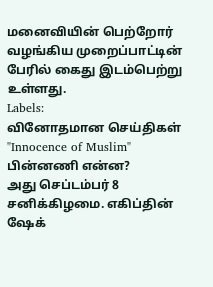மனைவியின் பெற்றோர் வழங்கிய முறைப்பாட்டின் பேரில் கைது இடம்பெற்று உள்ளது.
Labels:
வினோதமான செய்திகள்
"Innocence of Muslim" பின்னணி என்ன?
அது செப்டம்பர் 8 சனிக்கிழமை. எகிப்தின் ஷேக்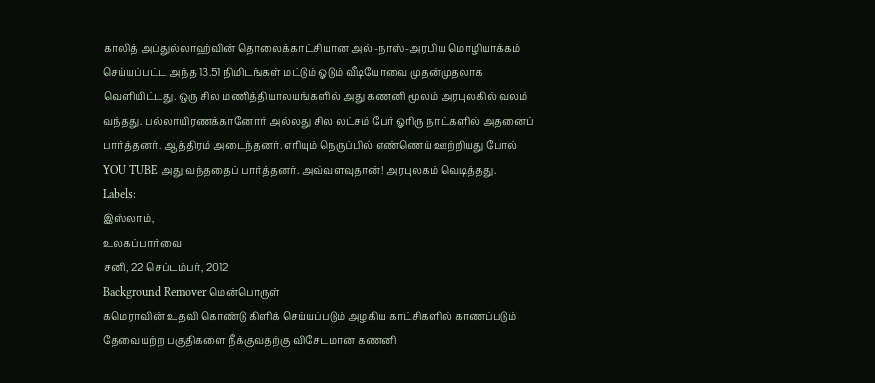காலித் அப்துல்லாஹ்வின் தொலைக்காட்சியான அல்-நாஸ்-அரபிய மொழியாக்கம் செய்யப்பட்ட அந்த 13.51 நிமிடங்கள் மட்டும் ஓடும் வீடியோவை முதன்முதலாக வெளியிட்டது. ஒரு சில மணித்தியாலயங்களில் அது கணனி மூலம் அரபுலகில் வலம் வந்தது. பல்லாயிரணக்கானோர் அல்லது சில லட்சம் பேர் ஓரிரு நாட்களில் அதனைப் பார்த்தனர். ஆத்திரம் அடைந்தனர். எரியும் நெருப்பில் எண்ணெய் ஊற்றியது போல் YOU TUBE அது வந்ததைப் பார்த்தனர். அவ்வளவுதான்! அரபுலகம் வெடித்தது.
Labels:
இஸ்லாம்,
உலகப்பார்வை
சனி, 22 செப்டம்பர், 2012
Background Remover மென்பொருள்
கமெராவின் உதவி கொண்டு கிளிக் செய்யப்படும் அழகிய காட்சிகளில் காணப்படும் தேவையற்ற பகுதிகளை நீக்குவதற்கு விசேடமான கணனி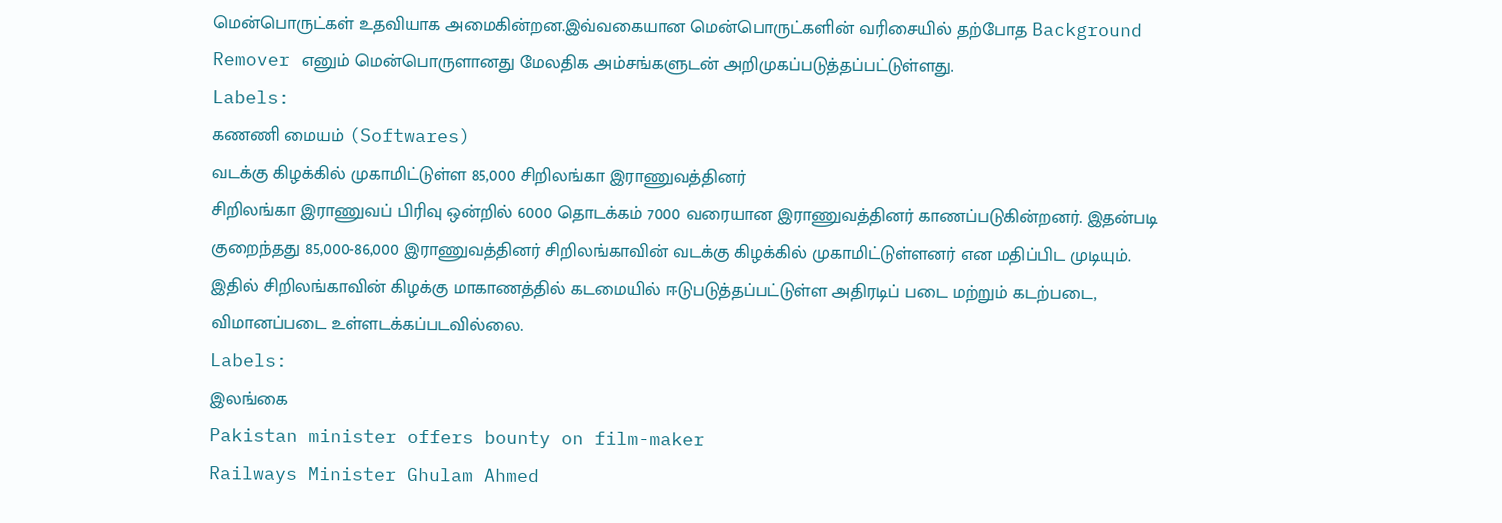மென்பொருட்கள் உதவியாக அமைகின்றன.இவ்வகையான மென்பொருட்களின் வரிசையில் தற்போத Background Remover எனும் மென்பொருளானது மேலதிக அம்சங்களுடன் அறிமுகப்படுத்தப்பட்டுள்ளது.
Labels:
கணணி மையம் (Softwares)
வடக்கு கிழக்கில் முகாமிட்டுள்ள 85,000 சிறிலங்கா இராணுவத்தினர்
சிறிலங்கா இராணுவப் பிரிவு ஒன்றில் 6000 தொடக்கம் 7000 வரையான இராணுவத்தினர் காணப்படுகின்றனர். இதன்படி குறைந்தது 85,000-86,000 இராணுவத்தினர் சிறிலங்காவின் வடக்கு கிழக்கில் முகாமிட்டுள்ளனர் என மதிப்பிட முடியும். இதில் சிறிலங்காவின் கிழக்கு மாகாணத்தில் கடமையில் ஈடுபடுத்தப்பட்டுள்ள அதிரடிப் படை மற்றும் கடற்படை, விமானப்படை உள்ளடக்கப்படவில்லை.
Labels:
இலங்கை
Pakistan minister offers bounty on film-maker
Railways Minister Ghulam Ahmed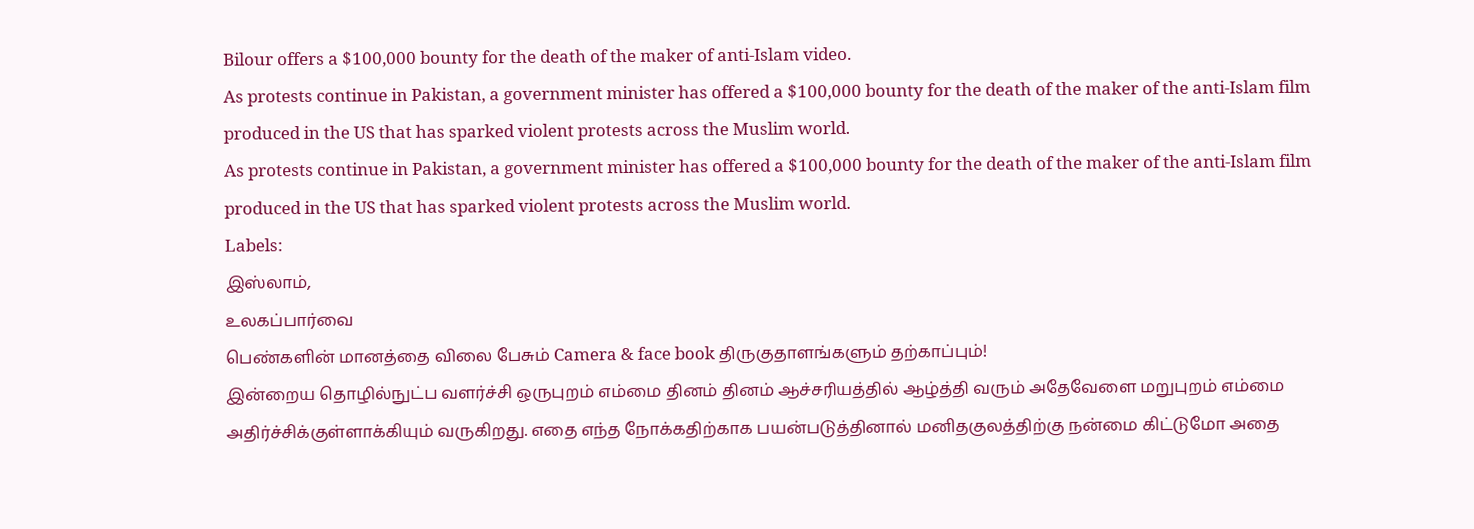Bilour offers a $100,000 bounty for the death of the maker of anti-Islam video.
As protests continue in Pakistan, a government minister has offered a $100,000 bounty for the death of the maker of the anti-Islam film produced in the US that has sparked violent protests across the Muslim world.
As protests continue in Pakistan, a government minister has offered a $100,000 bounty for the death of the maker of the anti-Islam film produced in the US that has sparked violent protests across the Muslim world.
Labels:
இஸ்லாம்,
உலகப்பார்வை
பெண்களின் மானத்தை விலை பேசும் Camera & face book திருகுதாளங்களும் தற்காப்பும்!
இன்றைய தொழில்நுட்ப வளர்ச்சி ஒருபுறம் எம்மை தினம் தினம் ஆச்சரியத்தில் ஆழ்த்தி வரும் அதேவேளை மறுபுறம் எம்மை அதிர்ச்சிக்குள்ளாக்கியும் வருகிறது. எதை எந்த நோக்கதிற்காக பயன்படுத்தினால் மனிதகுலத்திற்கு நன்மை கிட்டுமோ அதை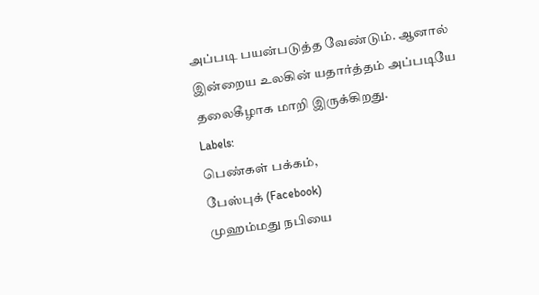அப்படி பயன்படுத்த வேண்டும். ஆனால் இன்றைய உலகின் யதார்த்தம் அப்படியே தலைகீழாக மாறி இருக்கிறது.
Labels:
பெண்கள் பக்கம்,
பேஸ்புக் (Facebook)
முஹம்மது நபியை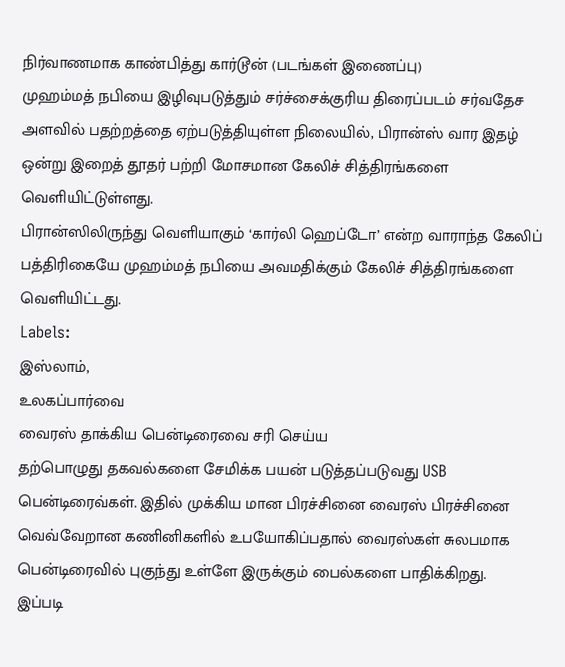நிர்வாணமாக காண்பித்து கார்டூன் (படங்கள் இணைப்பு)
முஹம்மத் நபியை இழிவுபடுத்தும் சர்ச்சைக்குரிய திரைப்படம் சர்வதேச அளவில் பதற்றத்தை ஏற்படுத்தியுள்ள நிலையில், பிரான்ஸ் வார இதழ் ஒன்று இறைத் தூதர் பற்றி மோசமான கேலிச் சித்திரங்களை வெளியிட்டுள்ளது.
பிரான்ஸிலிருந்து வெளியாகும் ‘கார்லி ஹெப்டோ’ என்ற வாராந்த கேலிப் பத்திரிகையே முஹம்மத் நபியை அவமதிக்கும் கேலிச் சித்திரங்களை வெளியிட்டது.
Labels:
இஸ்லாம்,
உலகப்பார்வை
வைரஸ் தாக்கிய பென்டிரைவை சரி செய்ய
தற்பொழுது தகவல்களை சேமிக்க பயன் படுத்தப்படுவது USB பென்டிரைவ்கள். இதில் முக்கிய மான பிரச்சினை வைரஸ் பிரச்சினை வெவ்வேறான கணினிகளில் உபயோகிப்பதால் வைரஸ்கள் சுலபமாக பென்டிரைவில் புகுந்து உள்ளே இருக்கும் பைல்களை பாதிக்கிறது.
இப்படி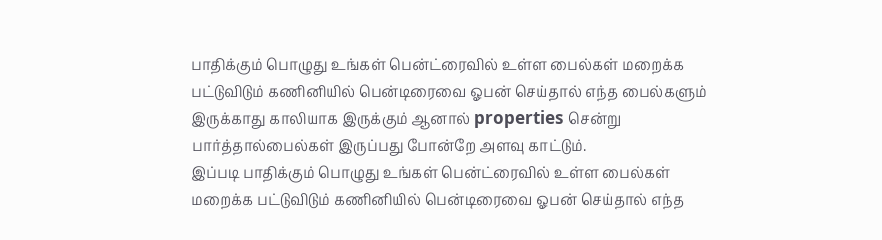பாதிக்கும் பொழுது உங்கள் பென்ட்ரைவில் உள்ள பைல்கள் மறைக்க பட்டுவிடும் கணினியில் பென்டிரைவை ஓபன் செய்தால் எந்த பைல்களும் இருக்காது காலியாக இருக்கும் ஆனால் properties சென்று பார்த்தால்பைல்கள் இருப்பது போன்றே அளவு காட்டும்.
இப்படி பாதிக்கும் பொழுது உங்கள் பென்ட்ரைவில் உள்ள பைல்கள் மறைக்க பட்டுவிடும் கணினியில் பென்டிரைவை ஓபன் செய்தால் எந்த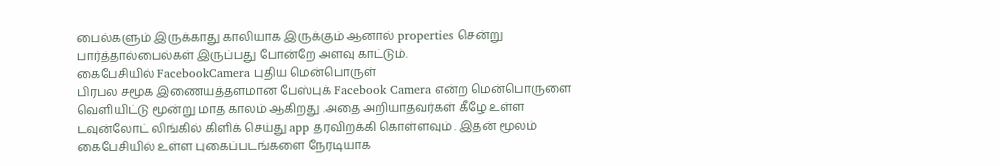பைல்களும் இருக்காது காலியாக இருக்கும் ஆனால் properties சென்று பார்த்தால்பைல்கள் இருப்பது போன்றே அளவு காட்டும்.
கைபேசியில் FacebookCamera புதிய மென்பொருள்
பிரபல சமூக இணையத்தளமான பேஸ்புக் Facebook Camera என்ற மென்பொருளை வெளியிட்டு மூன்று மாத காலம் ஆகிறது .அதை அறியாதவர்கள் கீழே உள்ள டவுன்லோட் லிங்கில் கிளிக் செய்து app தரவிறக்கி கொள்ளவும் . இதன் மூலம் கைபேசியில் உள்ள புகைப்படங்களை நேரடியாக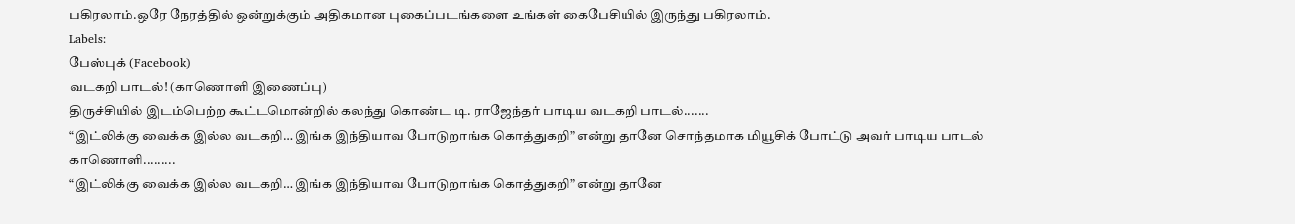பகிரலாம்.ஒரே நேரத்தில் ஒன்றுக்கும் அதிகமான புகைப்படங்களை உங்கள் கைபேசியில் இருந்து பகிரலாம்.
Labels:
பேஸ்புக் (Facebook)
வடகறி பாடல்! (காணொளி இணைப்பு)
திருச்சியில் இடம்பெற்ற கூட்டமொன்றில் கலந்து கொண்ட டி. ராஜேந்தர் பாடிய வடகறி பாடல்.......
“இட்லிக்கு வைக்க இல்ல வடகறி… இங்க இந்தியாவ போடுறாங்க கொத்துகறி” என்று தானே சொந்தமாக மியூசிக் போட்டு அவர் பாடிய பாடல் காணொளி.........
“இட்லிக்கு வைக்க இல்ல வடகறி… இங்க இந்தியாவ போடுறாங்க கொத்துகறி” என்று தானே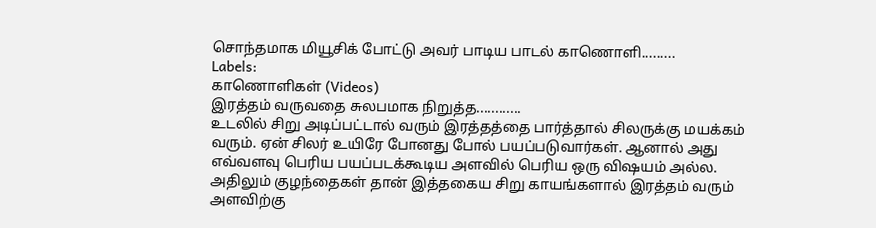சொந்தமாக மியூசிக் போட்டு அவர் பாடிய பாடல் காணொளி.........
Labels:
காணொளிகள் (Videos)
இரத்தம் வருவதை சுலபமாக நிறுத்த............
உடலில் சிறு அடிப்பட்டால் வரும் இரத்தத்தை பார்த்தால் சிலருக்கு மயக்கம் வரும். ஏன் சிலர் உயிரே போனது போல் பயப்படுவார்கள். ஆனால் அது எவ்வளவு பெரிய பயப்படக்கூடிய அளவில் பெரிய ஒரு விஷயம் அல்ல. அதிலும் குழந்தைகள் தான் இத்தகைய சிறு காயங்களால் இரத்தம் வரும் அளவிற்கு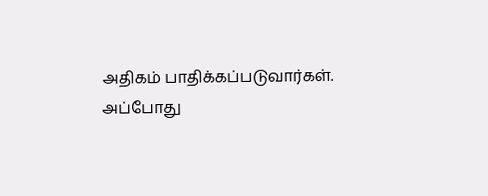அதிகம் பாதிக்கப்படுவார்கள். அப்போது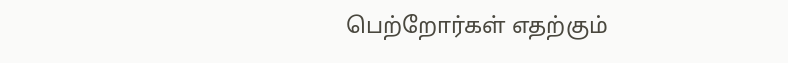பெற்றோர்கள் எதற்கும்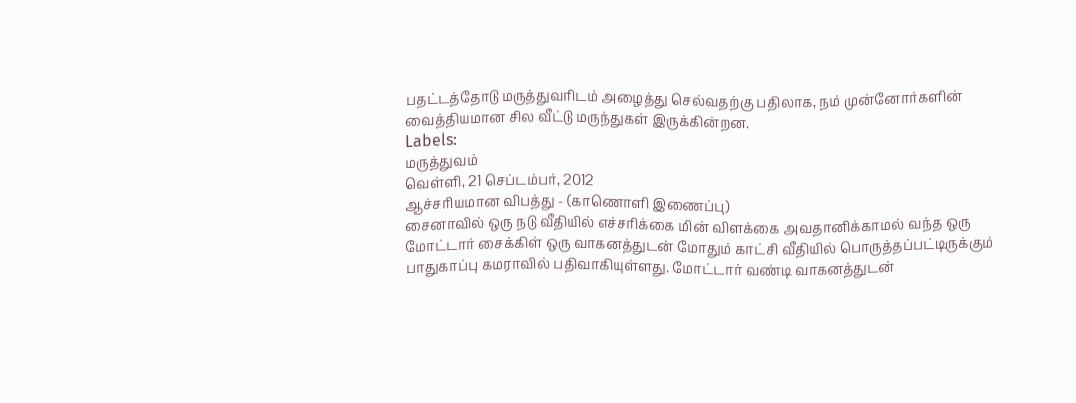பதட்டத்தோடு மருத்துவரிடம் அழைத்து செல்வதற்கு பதிலாக, நம் முன்னோர்களின் வைத்தியமான சில வீட்டு மருந்துகள் இருக்கின்றன.
Labels:
மருத்துவம்
வெள்ளி, 21 செப்டம்பர், 2012
ஆச்சரியமான விபத்து - (காணொளி இணைப்பு)
சைனாவில் ஒரு நடு வீதியில் எச்சரிக்கை மின் விளக்கை அவதானிக்காமல் வந்த ஒரு மோட்டார் சைக்கிள் ஒரு வாகனத்துடன் மோதும் காட்சி வீதியில் பொருத்தப்பட்டிருக்கும் பாதுகாப்பு கமராவில் பதிவாகியுள்ளது. மோட்டார் வண்டி வாகனத்துடன்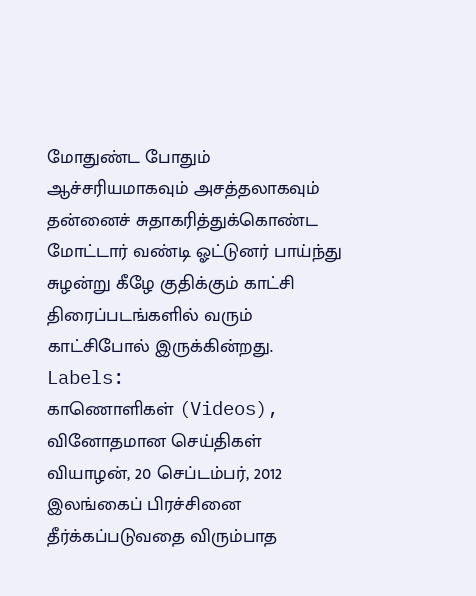மோதுண்ட போதும் ஆச்சரியமாகவும் அசத்தலாகவும் தன்னைச் சுதாகரித்துக்கொண்ட மோட்டார் வண்டி ஓட்டுனர் பாய்ந்து சுழன்று கீழே குதிக்கும் காட்சி திரைப்படங்களில் வரும் காட்சிபோல் இருக்கின்றது.
Labels:
காணொளிகள் (Videos),
வினோதமான செய்திகள்
வியாழன், 20 செப்டம்பர், 2012
இலங்கைப் பிரச்சினை தீர்க்கப்படுவதை விரும்பாத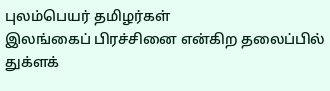புலம்பெயர் தமிழர்கள்
இலங்கைப் பிரச்சினை என்கிற தலைப்பில் துக்ளக்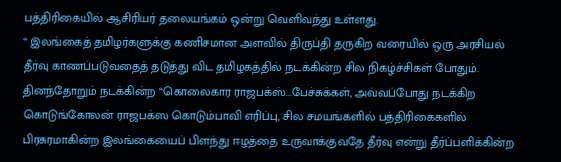பத்திரிகையில் ஆசிரியர் தலையங்கம் ஒன்று வெளிவந்து உள்ளது.
“ இலங்கைத் தமிழர்களுக்கு கணிசமான அளவில் திருப்தி தருகிற வரையில் ஒரு அரசியல் தீர்வு காணப்படுவதைத் தடுத்து விட தமிழகத்தில் நடக்கின்ற சில நிகழ்ச்சிகள் போதும். தினந்தோறும் நடக்கின்ற “கொலைகார ராஜபக்ஸ்...பேச்சுக்கள், அவ்வப்போது நடக்கிற கொடுங்கோலன் ராஜபக்ஸ கொடும்பாவி எரிப்பு, சில சமயங்களில் பத்திரிகைகளில் பிரசுரமாகின்ற இலங்கையைப் பிளந்து ஈழத்தை உருவாக்குவதே தீர்வு என்று தீர்ப்பளிக்கின்ற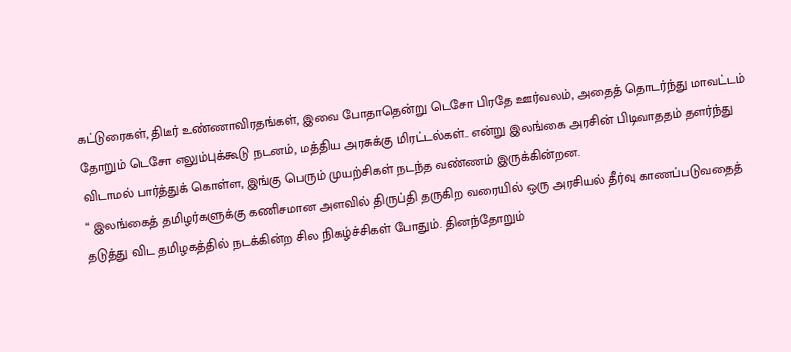கட்டுரைகள், திடீர் உண்ணாவிரதங்கள், இவை போதாதென்று டெசோ பிரதே ஊர்வலம், அதைத் தொடர்ந்து மாவட்டம் தோறும் டெசோ எலும்புக்கூடு நடனம், மத்திய அரசுக்கு மிரட்டல்கள்.. என்று இலங்கை அரசின் பிடிவாததம் தளர்ந்து விடாமல் பார்த்துக் கொள்ள, இங்கு பெரும் முயற்சிகள் நடந்த வண்ணம் இருக்கின்றன.
“ இலங்கைத் தமிழர்களுக்கு கணிசமான அளவில் திருப்தி தருகிற வரையில் ஒரு அரசியல் தீர்வு காணப்படுவதைத் தடுத்து விட தமிழகத்தில் நடக்கின்ற சில நிகழ்ச்சிகள் போதும். தினந்தோறும்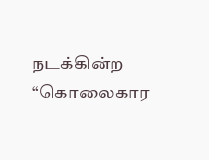நடக்கின்ற “கொலைகார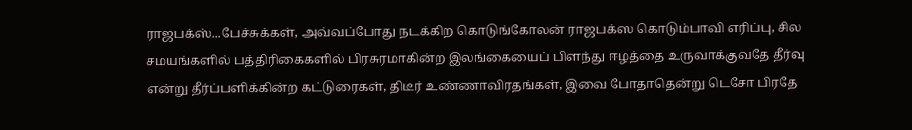ராஜபக்ஸ்...பேச்சுக்கள், அவ்வப்போது நடக்கிற கொடுங்கோலன் ராஜபக்ஸ கொடும்பாவி எரிப்பு, சில சமயங்களில் பத்திரிகைகளில் பிரசுரமாகின்ற இலங்கையைப் பிளந்து ஈழத்தை உருவாக்குவதே தீர்வு என்று தீர்ப்பளிக்கின்ற கட்டுரைகள், திடீர் உண்ணாவிரதங்கள், இவை போதாதென்று டெசோ பிரதே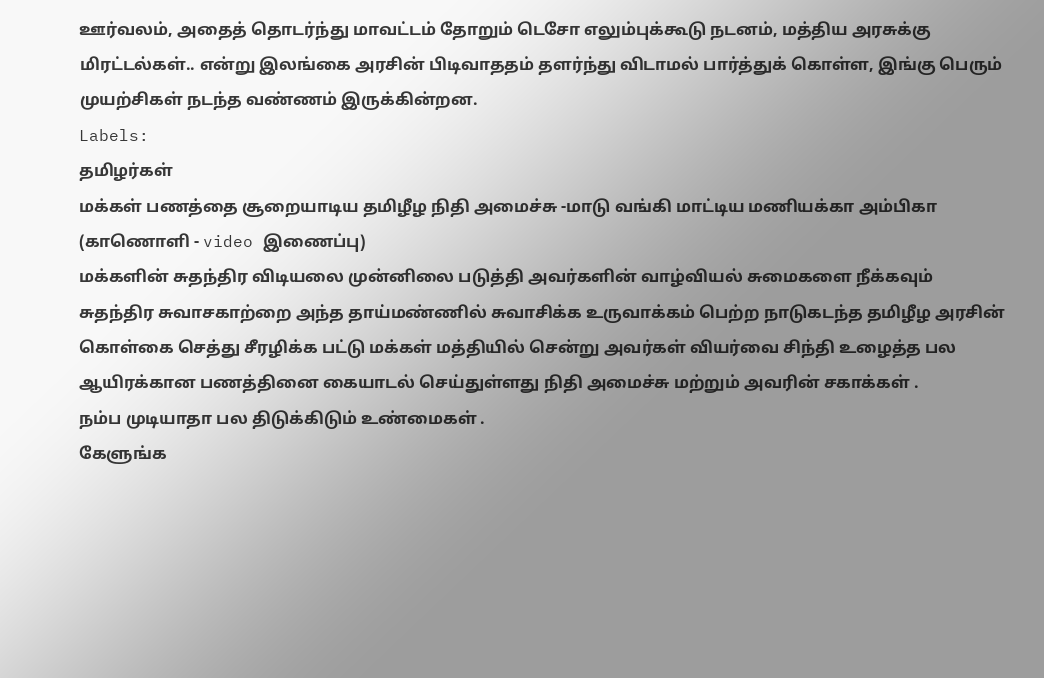ஊர்வலம், அதைத் தொடர்ந்து மாவட்டம் தோறும் டெசோ எலும்புக்கூடு நடனம், மத்திய அரசுக்கு மிரட்டல்கள்.. என்று இலங்கை அரசின் பிடிவாததம் தளர்ந்து விடாமல் பார்த்துக் கொள்ள, இங்கு பெரும் முயற்சிகள் நடந்த வண்ணம் இருக்கின்றன.
Labels:
தமிழர்கள்
மக்கள் பணத்தை சூறையாடிய தமிழீழ நிதி அமைச்சு -மாடு வங்கி மாட்டிய மணியக்கா அம்பிகா (காணொளி - video இணைப்பு)
மக்களின் சுதந்திர விடியலை முன்னிலை படுத்தி அவர்களின் வாழ்வியல் சுமைகளை நீக்கவும் சுதந்திர சுவாசகாற்றை அந்த தாய்மண்ணில் சுவாசிக்க உருவாக்கம் பெற்ற நாடுகடந்த தமிழீழ அரசின் கொள்கை செத்து சீரழிக்க பட்டு மக்கள் மத்தியில் சென்று அவர்கள் வியர்வை சிந்தி உழைத்த பல ஆயிரக்கான பணத்தினை கையாடல் செய்துள்ளது நிதி அமைச்சு மற்றும் அவரின் சகாக்கள் .
நம்ப முடியாதா பல திடுக்கிடும் உண்மைகள் .
கேளுங்க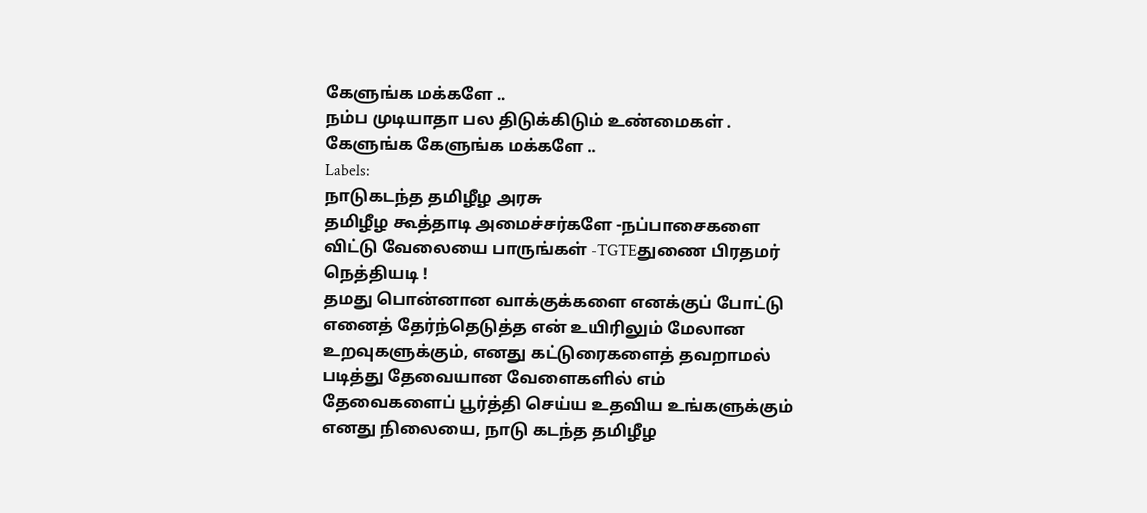கேளுங்க மக்களே ..
நம்ப முடியாதா பல திடுக்கிடும் உண்மைகள் .
கேளுங்க கேளுங்க மக்களே ..
Labels:
நாடுகடந்த தமிழீழ அரசு
தமிழீழ கூத்தாடி அமைச்சர்களே -நப்பாசைகளை விட்டு வேலையை பாருங்கள் -TGTEதுணை பிரதமர் நெத்தியடி !
தமது பொன்னான வாக்குக்களை எனக்குப் போட்டு எனைத் தேர்ந்தெடுத்த என் உயிரிலும் மேலான உறவுகளுக்கும், எனது கட்டுரைகளைத் தவறாமல் படித்து தேவையான வேளைகளில் எம் தேவைகளைப் பூர்த்தி செய்ய உதவிய உங்களுக்கும் எனது நிலையை, நாடு கடந்த தமிழீழ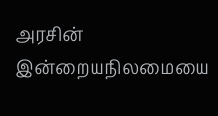அரசின் இன்றையநிலமையை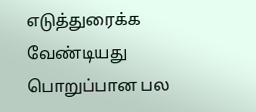எடுத்துரைக்க வேண்டியது பொறுப்பான பல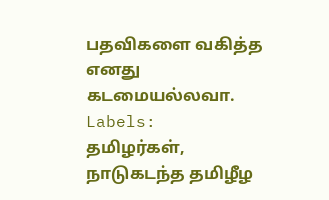பதவிகளை வகித்த எனது கடமையல்லவா.
Labels:
தமிழர்கள்,
நாடுகடந்த தமிழீழ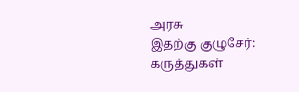அரசு
இதற்கு குழுசேர்:
கருத்துகள்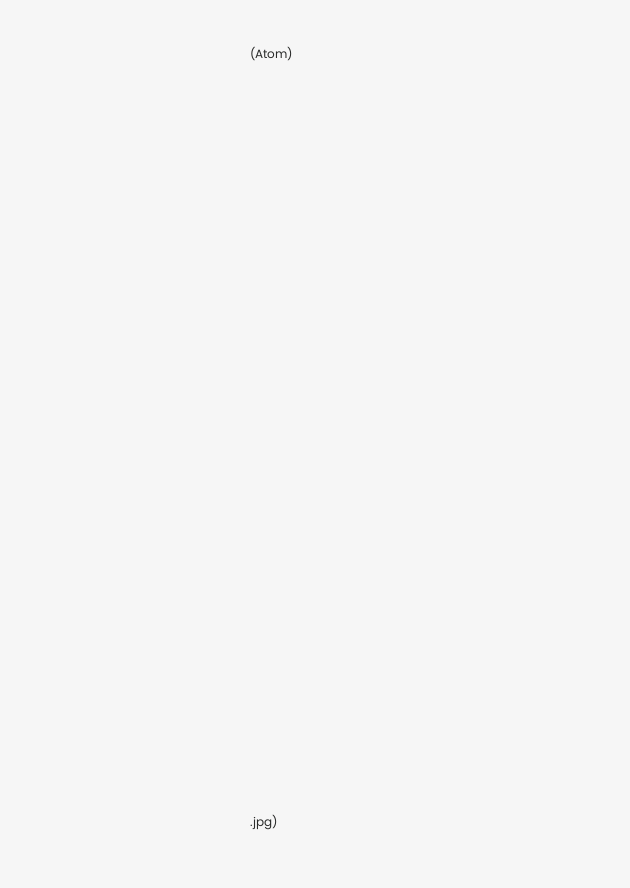(Atom)







































.jpg)